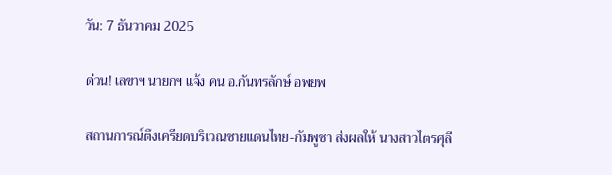วัน: 7 ธันวาคม 2025

ด่วน! เลขาฯ นายกฯ แจ้ง คน อ.กันทรลักษ์ อพยพ

สถานการณ์ตึงเครียดบริเวณชายแดนไทย-กัมพูชา ส่งผลให้ นางสาวไตรศุลี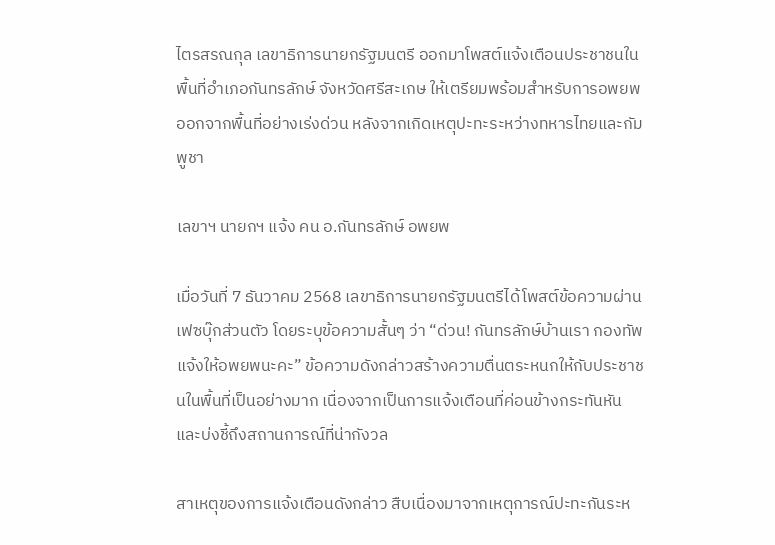ไตรสรณกุล เลขาธิการนายกรัฐมนตรี ออกมาโพสต์แจ้งเตือนประชาชนในพื้นที่อำเภอกันทรลักษ์ จังหวัดศรีสะเกษ ให้เตรียมพร้อมสำหรับการอพยพออกจากพื้นที่อย่างเร่งด่วน หลังจากเกิดเหตุปะทะระหว่างทหารไทยและกัมพูชา

เลขาฯ นายกฯ แจ้ง คน อ.กันทรลักษ์ อพยพ

เมื่อวันที่ 7 ธันวาคม 2568 เลขาธิการนายกรัฐมนตรีได้โพสต์ข้อความผ่านเฟซบุ๊กส่วนตัว โดยระบุข้อความสั้นๆ ว่า “ด่วน! กันทรลักษ์บ้านเรา กองทัพแจ้งให้อพยพนะคะ” ข้อความดังกล่าวสร้างความตื่นตระหนกให้กับประชาชนในพื้นที่เป็นอย่างมาก เนื่องจากเป็นการแจ้งเตือนที่ค่อนข้างกระทันหันและบ่งชี้ถึงสถานการณ์ที่น่ากังวล

สาเหตุของการแจ้งเตือนดังกล่าว สืบเนื่องมาจากเหตุการณ์ปะทะกันระห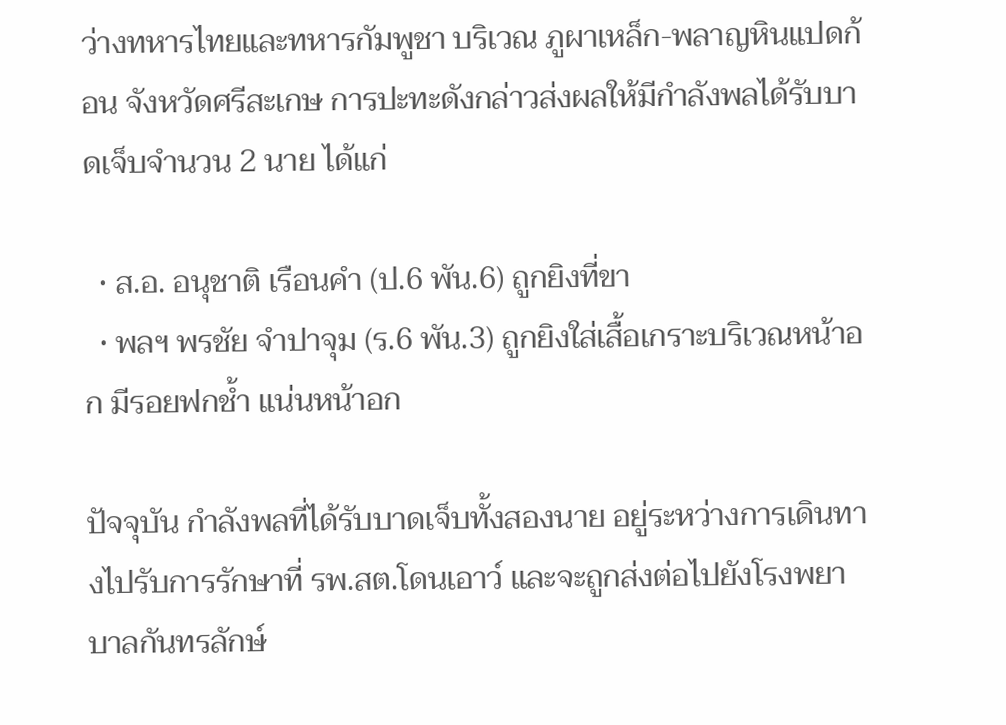ว่างทหารไทยและทหารกัมพูชา บริเวณ ภูผาเหล็ก-พลาญหินแปดก้อน จังหวัดศรีสะเกษ การปะทะดังกล่าวส่งผลให้มีกำลังพลได้รับบาดเจ็บจำนวน 2 นาย ได้แก่

  • ส.อ. อนุชาติ เรือนคำ (ป.6 พัน.6) ถูกยิงที่ขา
  • พลฯ พรชัย จำปาจุม (ร.6 พัน.3) ถูกยิงใส่เสื้อเกราะบริเวณหน้าอก มีรอยฟกช้ำ แน่นหน้าอก

ปัจจุบัน กำลังพลที่ได้รับบาดเจ็บทั้งสองนาย อยู่ระหว่างการเดินทางไปรับการรักษาที่ รพ.สต.โดนเอาว์ และจะถูกส่งต่อไปยังโรงพยาบาลกันทรลักษ์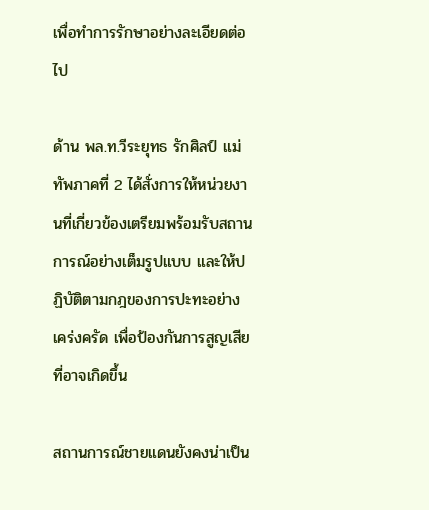เพื่อทำการรักษาอย่างละเอียดต่อไป

ด้าน พล.ท.วีระยุทธ รักศิลป์ แม่ทัพภาคที่ 2 ได้สั่งการให้หน่วยงานที่เกี่ยวข้องเตรียมพร้อมรับสถานการณ์อย่างเต็มรูปแบบ และให้ปฏิบัติตามกฎของการปะทะอย่างเคร่งครัด เพื่อป้องกันการสูญเสียที่อาจเกิดขึ้น

สถานการณ์ชายแดนยังคงน่าเป็น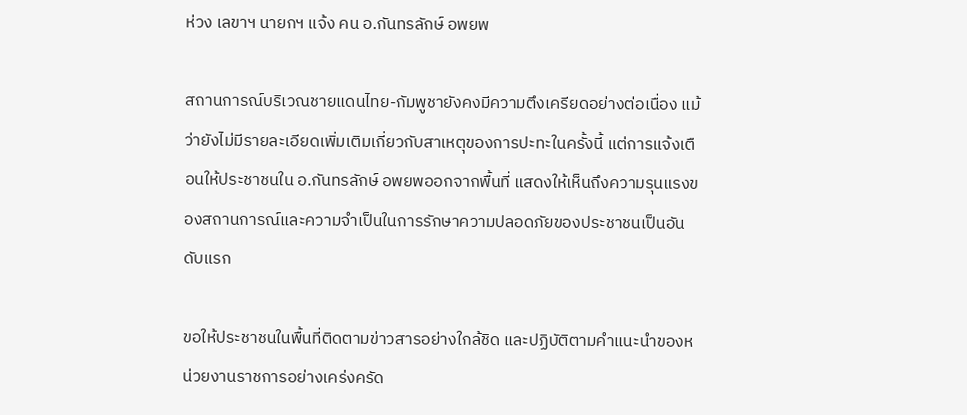ห่วง เลขาฯ นายกฯ แจ้ง คน อ.กันทรลักษ์ อพยพ

สถานการณ์บริเวณชายแดนไทย-กัมพูชายังคงมีความตึงเครียดอย่างต่อเนื่อง แม้ว่ายังไม่มีรายละเอียดเพิ่มเติมเกี่ยวกับสาเหตุของการปะทะในครั้งนี้ แต่การแจ้งเตือนให้ประชาชนใน อ.กันทรลักษ์ อพยพออกจากพื้นที่ แสดงให้เห็นถึงความรุนแรงของสถานการณ์และความจำเป็นในการรักษาความปลอดภัยของประชาชนเป็นอันดับแรก

ขอให้ประชาชนในพื้นที่ติดตามข่าวสารอย่างใกล้ชิด และปฏิบัติตามคำแนะนำของหน่วยงานราชการอย่างเคร่งครัด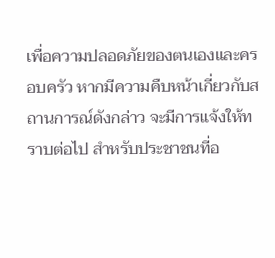เพื่อความปลอดภัยของตนเองและครอบครัว หากมีความคืบหน้าเกี่ยวกับสถานการณ์ดังกล่าว จะมีการแจ้งให้ทราบต่อไป สำหรับประชาชนที่อ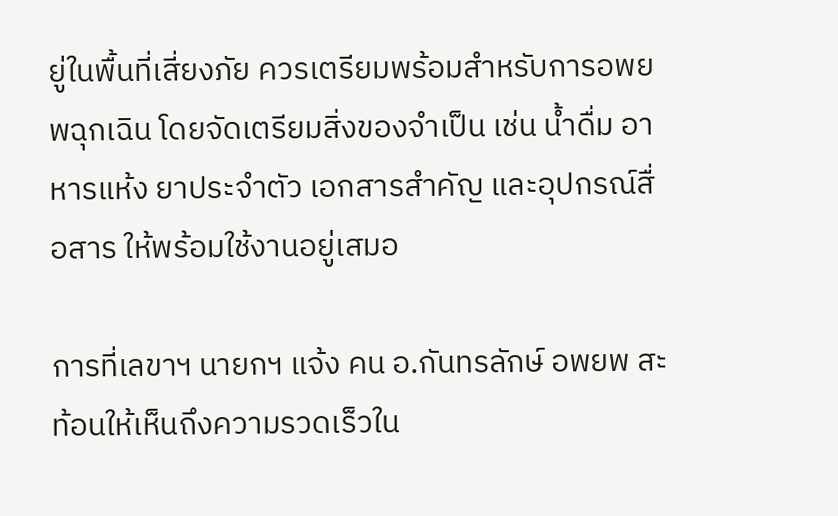ยู่ในพื้นที่เสี่ยงภัย ควรเตรียมพร้อมสำหรับการอพยพฉุกเฉิน โดยจัดเตรียมสิ่งของจำเป็น เช่น น้ำดื่ม อาหารแห้ง ยาประจำตัว เอกสารสำคัญ และอุปกรณ์สื่อสาร ให้พร้อมใช้งานอยู่เสมอ

การที่เลขาฯ นายกฯ แจ้ง คน อ.กันทรลักษ์ อพยพ สะท้อนให้เห็นถึงความรวดเร็วใน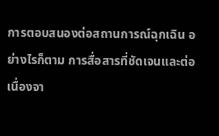การตอบสนองต่อสถานการณ์ฉุกเฉิน อย่างไรก็ตาม การสื่อสารที่ชัดเจนและต่อเนื่องจา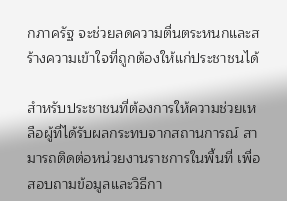กภาครัฐ จะช่วยลดความตื่นตระหนกและสร้างความเข้าใจที่ถูกต้องให้แก่ประชาชนได้

สำหรับประชาชนที่ต้องการให้ความช่วยเหลือผู้ที่ได้รับผลกระทบจากสถานการณ์ สามารถติดต่อหน่วยงานราชการในพื้นที่ เพื่อสอบถามข้อมูลและวิธีกา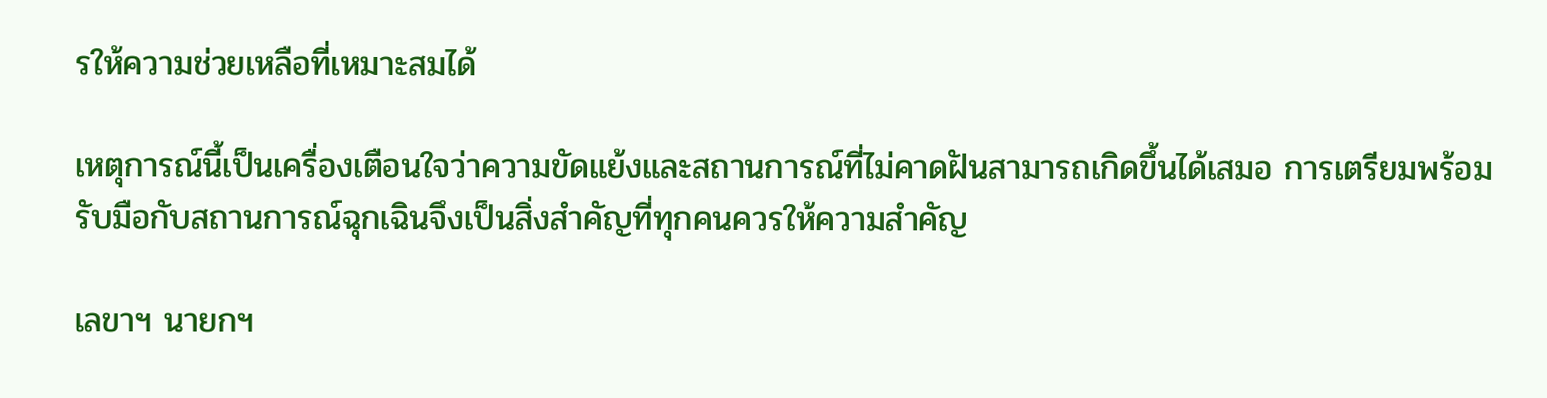รให้ความช่วยเหลือที่เหมาะสมได้

เหตุการณ์นี้เป็นเครื่องเตือนใจว่าความขัดแย้งและสถานการณ์ที่ไม่คาดฝันสามารถเกิดขึ้นได้เสมอ การเตรียมพร้อมรับมือกับสถานการณ์ฉุกเฉินจึงเป็นสิ่งสำคัญที่ทุกคนควรให้ความสำคัญ

เลขาฯ นายกฯ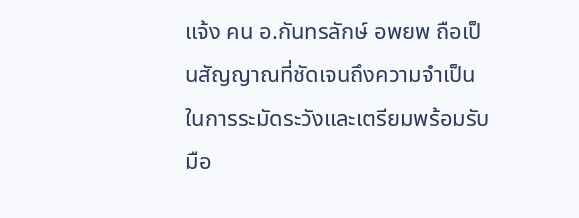แจ้ง คน อ.กันทรลักษ์ อพยพ ถือเป็นสัญญาณที่ชัดเจนถึงความจำเป็นในการระมัดระวังและเตรียมพร้อมรับมือ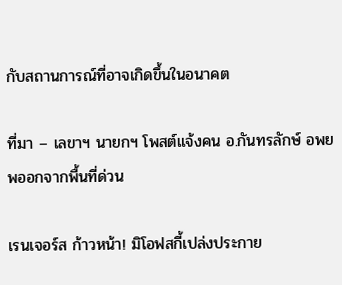กับสถานการณ์ที่อาจเกิดขึ้นในอนาคต

ที่มา – เลขาฯ นายกฯ โพสต์แจ้งคน อ.กันทรลักษ์ อพยพออกจากพื้นที่ด่วน

เรนเจอร์ส ก้าวหน้า! มิโอฟสกี้เปล่งประกาย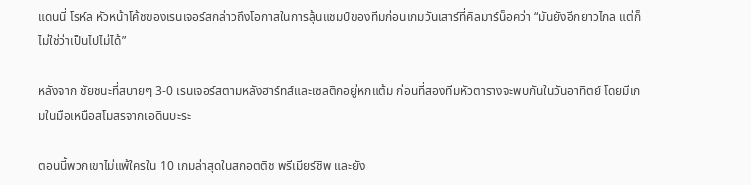แดนนี่ โรห์ล หัวหน้าโค้ชของเรนเจอร์สกล่าวถึงโอกาสในการลุ้นแชมป์ของทีมก่อนเกมวันเสาร์ที่คิลมาร์น็อคว่า “มันยังอีกยาวไกล แต่ก็ไม่ใช่ว่าเป็นไปไม่ได้”

หลังจาก ชัยชนะที่สบายๆ 3-0 เรนเจอร์สตามหลังฮาร์ทส์และเซลติกอยู่หกแต้ม ก่อนที่สองทีมหัวตารางจะพบกันในวันอาทิตย์ โดยมีเกมในมือเหนือสโมสรจากเอดินบะระ

ตอนนี้พวกเขาไม่แพ้ใครใน 10 เกมล่าสุดในสกอตติช พรีเมียร์ชิพ และยัง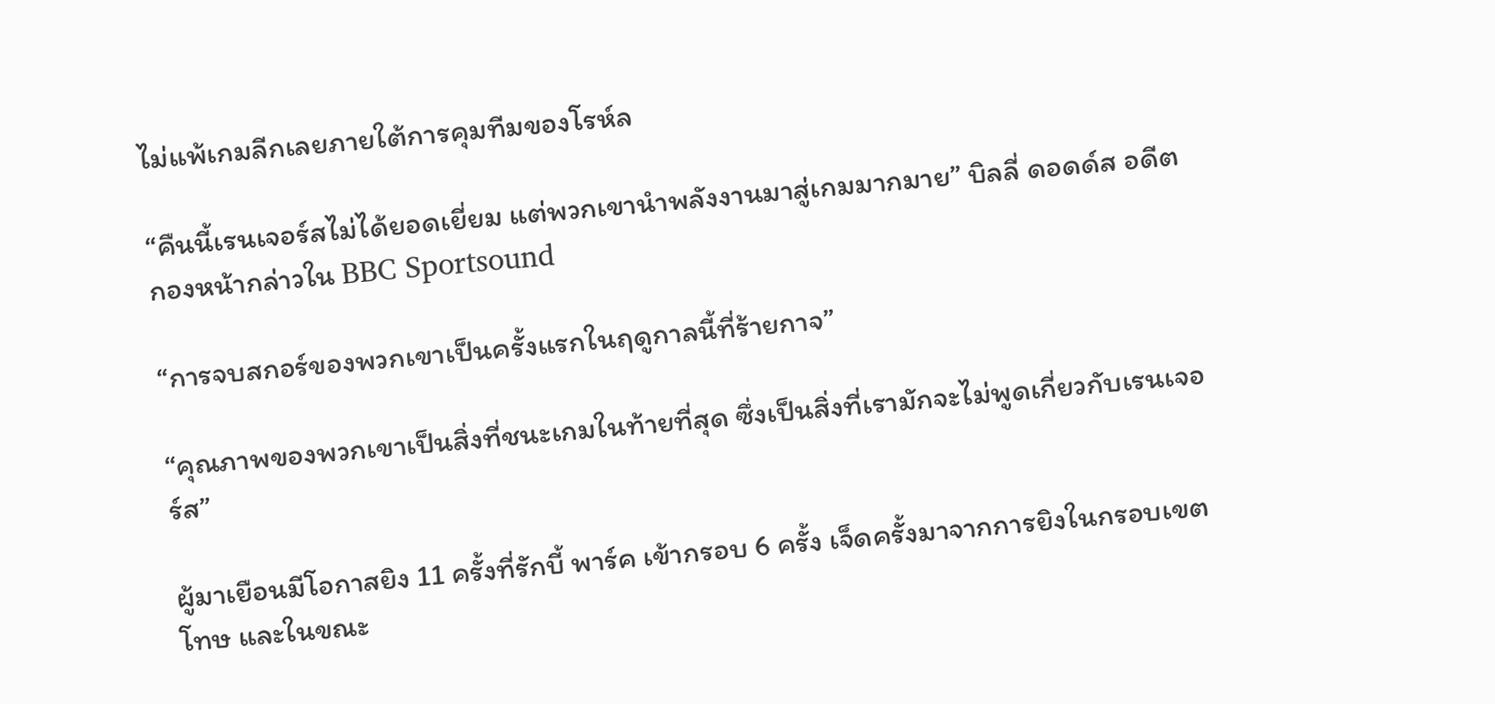ไม่แพ้เกมลีกเลยภายใต้การคุมทีมของโรห์ล

“คืนนี้เรนเจอร์สไม่ได้ยอดเยี่ยม แต่พวกเขานำพลังงานมาสู่เกมมากมาย” บิลลี่ ดอดด์ส อดีตกองหน้ากล่าวใน BBC Sportsound

“การจบสกอร์ของพวกเขาเป็นครั้งแรกในฤดูกาลนี้ที่ร้ายกาจ”

“คุณภาพของพวกเขาเป็นสิ่งที่ชนะเกมในท้ายที่สุด ซึ่งเป็นสิ่งที่เรามักจะไม่พูดเกี่ยวกับเรนเจอร์ส”

ผู้มาเยือนมีโอกาสยิง 11 ครั้งที่รักบี้ พาร์ค เข้ากรอบ 6 ครั้ง เจ็ดครั้งมาจากการยิงในกรอบเขตโทษ และในขณะ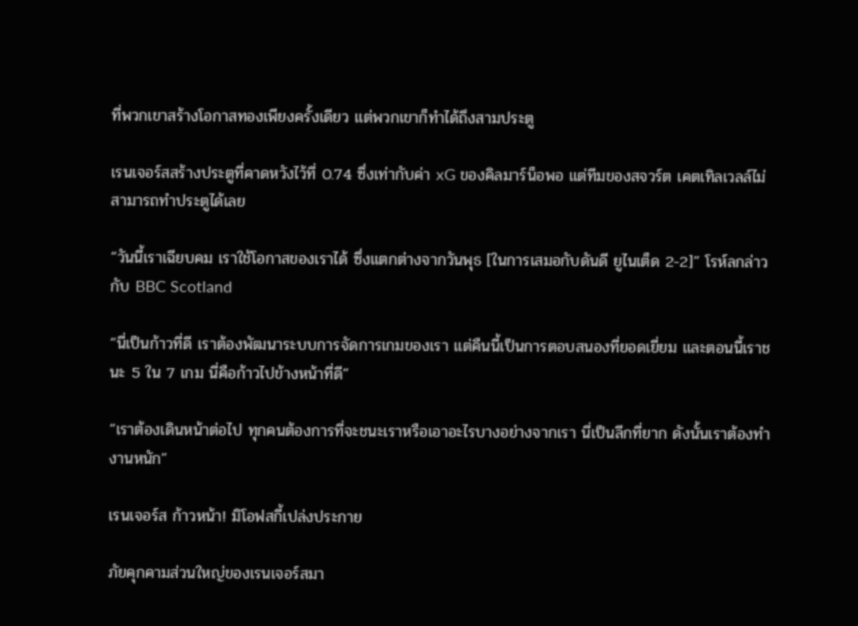ที่พวกเขาสร้างโอกาสทองเพียงครั้งเดียว แต่พวกเขาก็ทำได้ถึงสามประตู

เรนเจอร์สสร้างประตูที่คาดหวังไว้ที่ 0.74 ซึ่งเท่ากับค่า xG ของคิลมาร์น็อพอ แต่ทีมของสจวร์ต เคตเทิลเวลล์ไม่สามารถทำประตูได้เลย

“วันนี้เราเฉียบคม เราใช้โอกาสของเราได้ ซึ่งแตกต่างจากวันพุธ [ในการเสมอกับดันดี ยูไนเต็ด 2-2]” โรห์ลกล่าวกับ BBC Scotland

“นี่เป็นก้าวที่ดี เราต้องพัฒนาระบบการจัดการเกมของเรา แต่คืนนี้เป็นการตอบสนองที่ยอดเยี่ยม และตอนนี้เราชนะ 5 ใน 7 เกม นี่คือก้าวไปข้างหน้าที่ดี”

“เราต้องเดินหน้าต่อไป ทุกคนต้องการที่จะชนะเราหรือเอาอะไรบางอย่างจากเรา นี่เป็นลีกที่ยาก ดังนั้นเราต้องทำงานหนัก”

เรนเจอร์ส ก้าวหน้า! มิโอฟสกี้เปล่งประกาย

ภัยคุกคามส่วนใหญ่ของเรนเจอร์สมา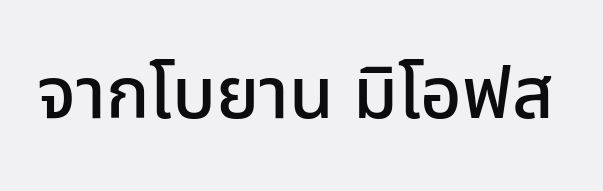จากโบยาน มิโอฟส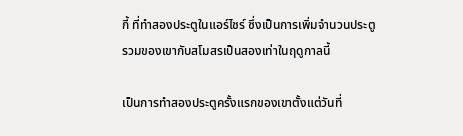กี้ ที่ทำสองประตูในแอร์ไชร์ ซึ่งเป็นการเพิ่มจำนวนประตูรวมของเขากับสโมสรเป็นสองเท่าในฤดูกาลนี้

เป็นการทำสองประตูครั้งแรกของเขาตั้งแต่วันที่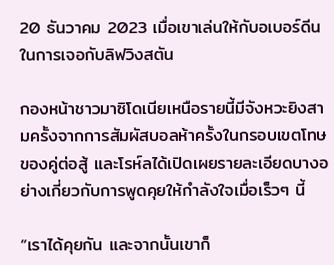20 ธันวาคม 2023 เมื่อเขาเล่นให้กับอเบอร์ดีนในการเจอกับลิฟวิงสตัน

กองหน้าชาวมาซิโดเนียเหนือรายนี้มีจังหวะยิงสามครั้งจากการสัมผัสบอลห้าครั้งในกรอบเขตโทษของคู่ต่อสู้ และโรห์ลได้เปิดเผยรายละเอียดบางอย่างเกี่ยวกับการพูดคุยให้กำลังใจเมื่อเร็วๆ นี้

“เราได้คุยกัน และจากนั้นเขาก็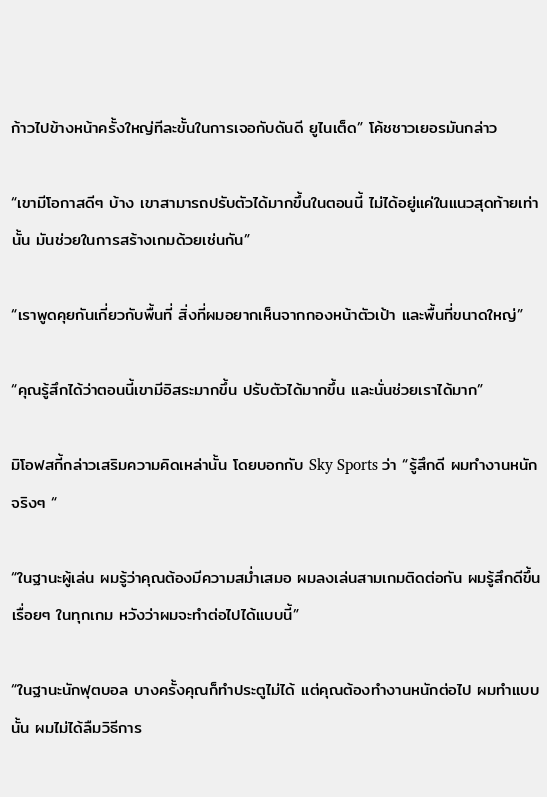ก้าวไปข้างหน้าครั้งใหญ่ทีละขั้นในการเจอกับดันดี ยูไนเต็ด” โค้ชชาวเยอรมันกล่าว

“เขามีโอกาสดีๆ บ้าง เขาสามารถปรับตัวได้มากขึ้นในตอนนี้ ไม่ได้อยู่แค่ในแนวสุดท้ายเท่านั้น มันช่วยในการสร้างเกมด้วยเช่นกัน”

“เราพูดคุยกันเกี่ยวกับพื้นที่ สิ่งที่ผมอยากเห็นจากกองหน้าตัวเป้า และพื้นที่ขนาดใหญ่”

“คุณรู้สึกได้ว่าตอนนี้เขามีอิสระมากขึ้น ปรับตัวได้มากขึ้น และนั่นช่วยเราได้มาก”

มิโอฟสกี้กล่าวเสริมความคิดเหล่านั้น โดยบอกกับ Sky Sports ว่า “รู้สึกดี ผมทำงานหนักจริงๆ “

“ในฐานะผู้เล่น ผมรู้ว่าคุณต้องมีความสม่ำเสมอ ผมลงเล่นสามเกมติดต่อกัน ผมรู้สึกดีขึ้นเรื่อยๆ ในทุกเกม หวังว่าผมจะทำต่อไปได้แบบนี้”

“ในฐานะนักฟุตบอล บางครั้งคุณก็ทำประตูไม่ได้ แต่คุณต้องทำงานหนักต่อไป ผมทำแบบนั้น ผมไม่ได้ลืมวิธีการ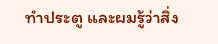ทำประตู และผมรู้ว่าสิ่ง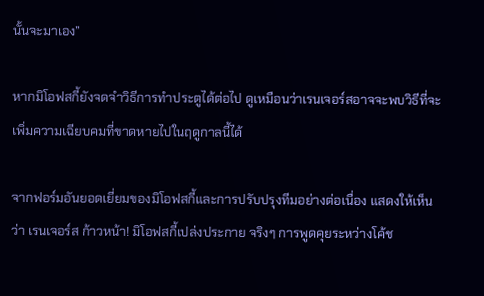นั้นจะมาเอง”

หากมิโอฟสกี้ยังจดจำวิธีการทำประตูได้ต่อไป ดูเหมือนว่าเรนเจอร์สอาจจะพบวิธีที่จะเพิ่มความเฉียบคมที่ขาดหายไปในฤดูกาลนี้ได้

จากฟอร์มอันยอดเยี่ยมของมิโอฟสกี้และการปรับปรุงทีมอย่างต่อเนื่อง แสดงให้เห็นว่า เรนเจอร์ส ก้าวหน้า! มิโอฟสกี้เปล่งประกาย จริงๆ การพูดคุยระหว่างโค้ช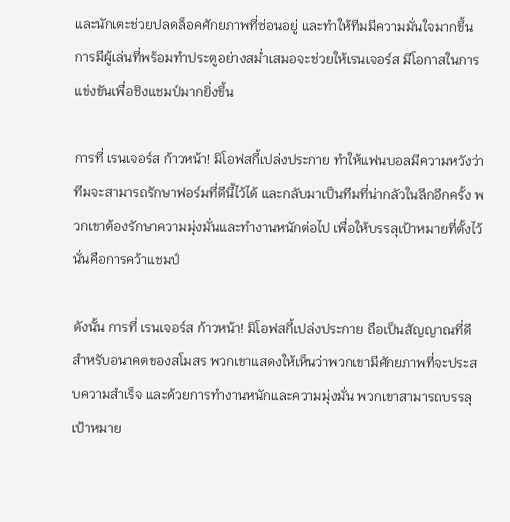และนักเตะช่วยปลดล็อคศักยภาพที่ซ่อนอยู่ และทำให้ทีมมีความมั่นใจมากขึ้น การมีผู้เล่นที่พร้อมทำประตูอย่างสม่ำเสมอจะช่วยให้เรนเจอร์ส มีโอกาสในการแข่งขันเพื่อชิงแชมป์มากยิ่งขึ้น

การที่ เรนเจอร์ส ก้าวหน้า! มิโอฟสกี้เปล่งประกาย ทำให้แฟนบอลมีความหวังว่าทีมจะสามารถรักษาฟอร์มที่ดีนี้ไว้ได้ และกลับมาเป็นทีมที่น่ากลัวในลีกอีกครั้ง พวกเขาต้องรักษาความมุ่งมั่นและทำงานหนักต่อไป เพื่อให้บรรลุเป้าหมายที่ตั้งไว้ นั่นคือการคว้าแชมป์

ดังนั้น การที่ เรนเจอร์ส ก้าวหน้า! มิโอฟสกี้เปล่งประกาย ถือเป็นสัญญาณที่ดีสำหรับอนาคตของสโมสร พวกเขาแสดงให้เห็นว่าพวกเขามีศักยภาพที่จะประสบความสำเร็จ และด้วยการทำงานหนักและความมุ่งมั่น พวกเขาสามารถบรรลุเป้าหมาย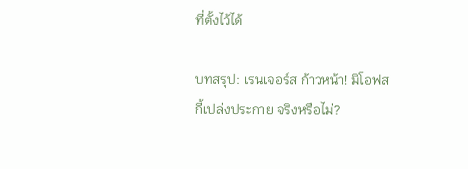ที่ตั้งไว้ได้

บทสรุป: เรนเจอร์ส ก้าวหน้า! มิโอฟสกี้เปล่งประกาย จริงหรือไม่?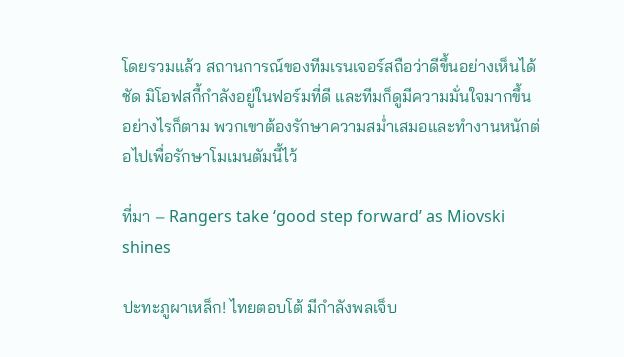โดยรวมแล้ว สถานการณ์ของทีมเรนเจอร์สถือว่าดีขึ้นอย่างเห็นได้ชัด มิโอฟสกี้กำลังอยู่ในฟอร์มที่ดี และทีมก็ดูมีความมั่นใจมากขึ้น อย่างไรก็ตาม พวกเขาต้องรักษาความสม่ำเสมอและทำงานหนักต่อไปเพื่อรักษาโมเมนตัมนี้ไว้

ที่มา – Rangers take ‘good step forward’ as Miovski shines

ปะทะภูผาเหล็ก! ไทยตอบโต้ มีกำลังพลเจ็บ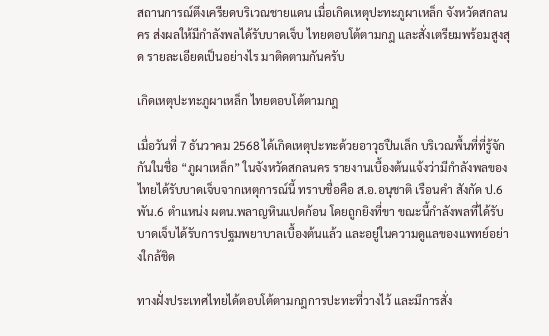สถานการณ์ตึงเครียดบริเวณชายแดน เมื่อเกิดเหตุปะทะภูผาเหล็ก จังหวัดสกลนคร ส่งผลให้มีกำลังพลได้รับบาดเจ็บ ไทยตอบโต้ตามกฎ และสั่งเตรียมพร้อมสูงสุด รายละเอียดเป็นอย่างไร มาติดตามกันครับ

เกิดเหตุปะทะภูผาเหล็ก ไทยตอบโต้ตามกฎ

เมื่อวันที่ 7 ธันวาคม 2568 ได้เกิดเหตุปะทะด้วยอาวุธปืนเล็ก บริเวณพื้นที่ที่รู้จักกันในชื่อ “ภูผาเหล็ก” ในจังหวัดสกลนคร รายงานเบื้องต้นแจ้งว่ามีกำลังพลของไทยได้รับบาดเจ็บจากเหตุการณ์นี้ ทราบชื่อคือ ส.อ.อนุชาติ เรือนคำ สังกัด ป.6 พัน.6 ตำแหน่ง ผตน.พลาญหินแปดก้อน โดยถูกยิงที่ขา ขณะนี้กำลังพลที่ได้รับบาดเจ็บได้รับการปฐมพยาบาลเบื้องต้นแล้ว และอยู่ในความดูแลของแพทย์อย่างใกล้ชิด

ทางฝั่งประเทศไทยได้ตอบโต้ตามกฎการปะทะที่วางไว้ และมีการสั่ง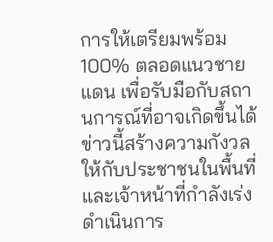การให้เตรียมพร้อม 100% ตลอดแนวชายแดน เพื่อรับมือกับสถานการณ์ที่อาจเกิดขึ้นได้ ข่าวนี้สร้างความกังวลให้กับประชาชนในพื้นที่ และเจ้าหน้าที่กำลังเร่งดำเนินการ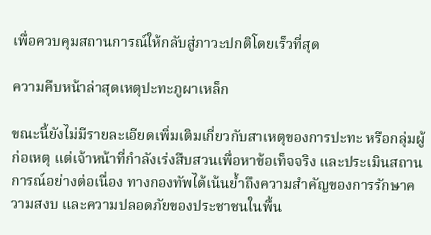เพื่อควบคุมสถานการณ์ให้กลับสู่ภาวะปกติโดยเร็วที่สุด

ความคืบหน้าล่าสุดเหตุปะทะภูผาเหล็ก

ขณะนี้ยังไม่มีรายละเอียดเพิ่มเติมเกี่ยวกับสาเหตุของการปะทะ หรือกลุ่มผู้ก่อเหตุ แต่เจ้าหน้าที่กำลังเร่งสืบสวนเพื่อหาข้อเท็จจริง และประเมินสถานการณ์อย่างต่อเนื่อง ทางกองทัพได้เน้นย้ำถึงความสำคัญของการรักษาความสงบ และความปลอดภัยของประชาชนในพื้น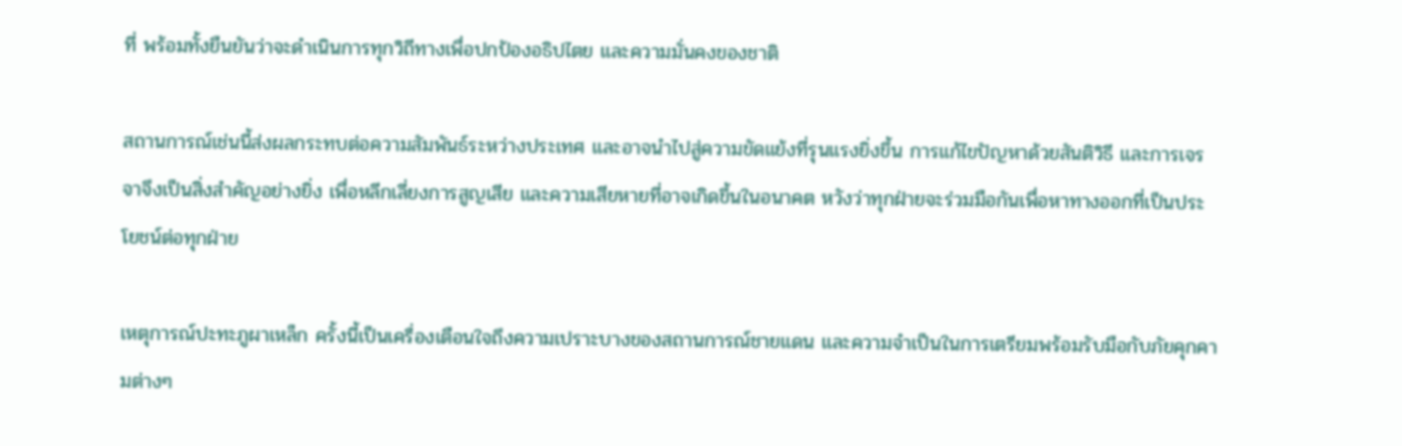ที่ พร้อมทั้งยืนยันว่าจะดำเนินการทุกวิถีทางเพื่อปกป้องอธิปไตย และความมั่นคงของชาติ

สถานการณ์เช่นนี้ส่งผลกระทบต่อความสัมพันธ์ระหว่างประเทศ และอาจนำไปสู่ความขัดแย้งที่รุนแรงยิ่งขึ้น การแก้ไขปัญหาด้วยสันติวิธี และการเจรจาจึงเป็นสิ่งสำคัญอย่างยิ่ง เพื่อหลีกเลี่ยงการสูญเสีย และความเสียหายที่อาจเกิดขึ้นในอนาคต หวังว่าทุกฝ่ายจะร่วมมือกันเพื่อหาทางออกที่เป็นประโยชน์ต่อทุกฝ่าย

เหตุการณ์ปะทะภูผาเหล็ก ครั้งนี้เป็นเครื่องเตือนใจถึงความเปราะบางของสถานการณ์ชายแดน และความจำเป็นในการเตรียมพร้อมรับมือกับภัยคุกคามต่างๆ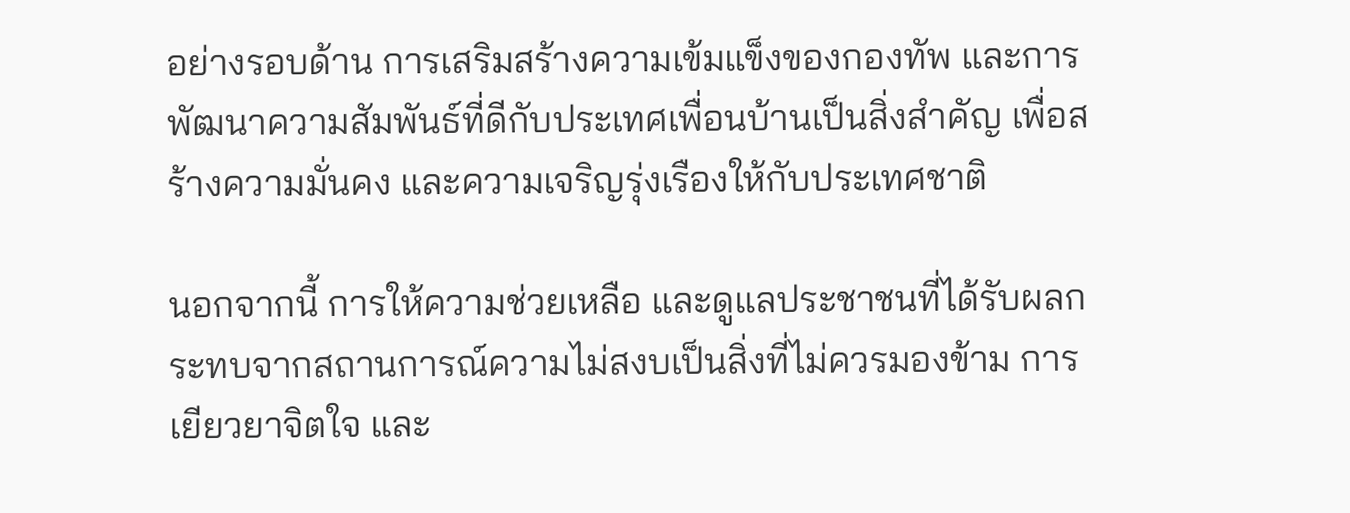อย่างรอบด้าน การเสริมสร้างความเข้มแข็งของกองทัพ และการพัฒนาความสัมพันธ์ที่ดีกับประเทศเพื่อนบ้านเป็นสิ่งสำคัญ เพื่อสร้างความมั่นคง และความเจริญรุ่งเรืองให้กับประเทศชาติ

นอกจากนี้ การให้ความช่วยเหลือ และดูแลประชาชนที่ได้รับผลกระทบจากสถานการณ์ความไม่สงบเป็นสิ่งที่ไม่ควรมองข้าม การเยียวยาจิตใจ และ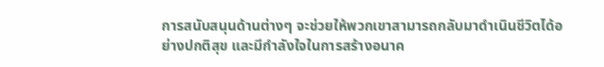การสนับสนุนด้านต่างๆ จะช่วยให้พวกเขาสามารถกลับมาดำเนินชีวิตได้อย่างปกติสุข และมีกำลังใจในการสร้างอนาค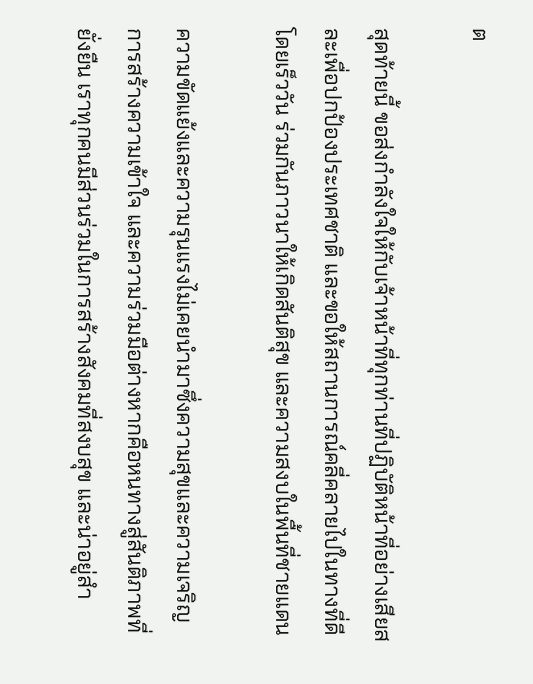ต

สุดท้ายนี้ ขอส่งกำลังใจให้กับเจ้าหน้าที่ทุกท่านที่ปฏิบัติหน้าที่อย่างเสียสละเพื่อปกป้องประเทศชาติ และขอให้สถานการณ์คลี่คลายไปในทางที่ดีโดยเร็ววัน ร่วมกันภาวนาให้เกิดสันติสุข และความสงบในพื้นที่ชายแดน

ความขัดแย้งและความรุนแรงไม่เคยนำมาซึ่งความสุขและความเจริญ การสร้างความเข้าใจ และความร่วมมือต่างหากคือหนทางสู่สันติภาพที่ยั่งยืน เราทุกคนมีส่วนร่วมในการสร้างสังคมที่สงบสุข และน่าอยู่สำ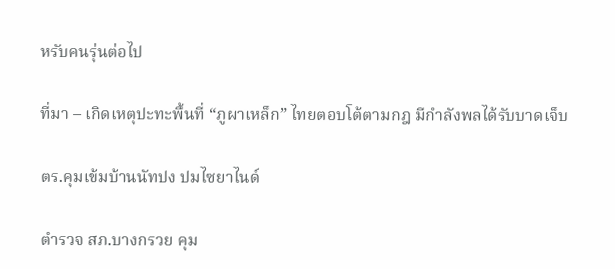หรับคนรุ่นต่อไป

ที่มา – เกิดเหตุปะทะพื้นที่ “ภูผาเหล็ก” ไทยตอบโต้ตามกฎ มีกำลังพลได้รับบาดเจ็บ

ตร.คุมเข้มบ้านนัทปง ปมไซยาไนด์

ตำรวจ สภ.บางกรวย คุม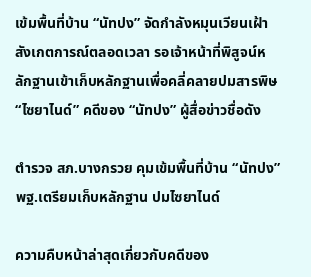เข้มพื้นที่บ้าน “นัทปง” จัดกำลังหมุนเวียนเฝ้าสังเกตการณ์ตลอดเวลา รอเจ้าหน้าที่พิสูจน์หลักฐานเข้าเก็บหลักฐานเพื่อคลี่คลายปมสารพิษ “ไซยาไนด์” คดีของ “นัทปง” ผู้สื่อข่าวชื่อดัง

ตำรวจ สภ.บางกรวย คุมเข้มพื้นที่บ้าน “นัทปง” พฐ.เตรียมเก็บหลักฐาน ปมไซยาไนด์

ความคืบหน้าล่าสุดเกี่ยวกับคดีของ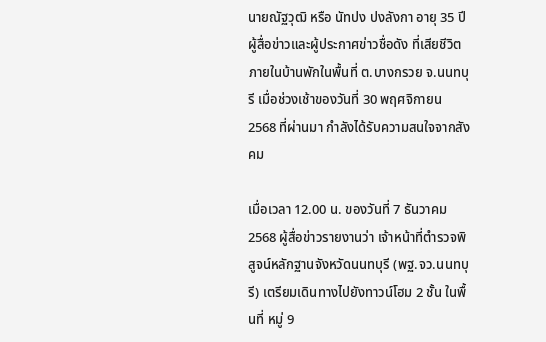นายณัฐวุฒิ หรือ นัทปง ปงลังกา อายุ 35 ปี ผู้สื่อข่าวและผู้ประกาศข่าวชื่อดัง ที่เสียชีวิตภายในบ้านพักในพื้นที่ ต.บางกรวย จ.นนทบุรี เมื่อช่วงเช้าของวันที่ 30 พฤศจิกายน 2568 ที่ผ่านมา กำลังได้รับความสนใจจากสังคม

เมื่อเวลา 12.00 น. ของวันที่ 7 ธันวาคม 2568 ผู้สื่อข่าวรายงานว่า เจ้าหน้าที่ตำรวจพิสูจน์หลักฐานจังหวัดนนทบุรี (พฐ.จว.นนทบุรี) เตรียมเดินทางไปยังทาวน์โฮม 2 ชั้น ในพื้นที่ หมู่ 9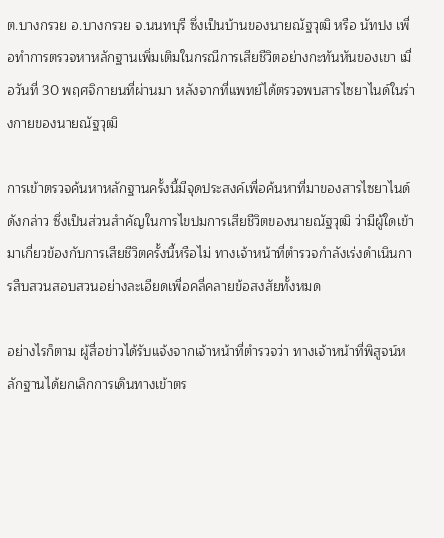ต.บางกรวย อ.บางกรวย จ.นนทบุรี ซึ่งเป็นบ้านของนายณัฐวุฒิ หรือ นัทปง เพื่อทำการตรวจหาหลักฐานเพิ่มเติมในกรณีการเสียชีวิตอย่างกะทันหันของเขา เมื่อวันที่ 30 พฤศจิกายนที่ผ่านมา หลังจากที่แพทย์ได้ตรวจพบสารไซยาไนด์ในร่างกายของนายณัฐวุฒิ

การเข้าตรวจค้นหาหลักฐานครั้งนี้มีจุดประสงค์เพื่อค้นหาที่มาของสารไซยาไนด์ดังกล่าว ซึ่งเป็นส่วนสำคัญในการไขปมการเสียชีวิตของนายณัฐวุฒิ ว่ามีผู้ใดเข้ามาเกี่ยวข้องกับการเสียชีวิตครั้งนี้หรือไม่ ทางเจ้าหน้าที่ตำรวจกำลังเร่งดำเนินการสืบสวนสอบสวนอย่างละเอียดเพื่อคลี่คลายข้อสงสัยทั้งหมด

อย่างไรก็ตาม ผู้สื่อข่าวได้รับแจ้งจากเจ้าหน้าที่ตำรวจว่า ทางเจ้าหน้าที่พิสูจน์หลักฐานได้ยกเลิกการเดินทางเข้าตร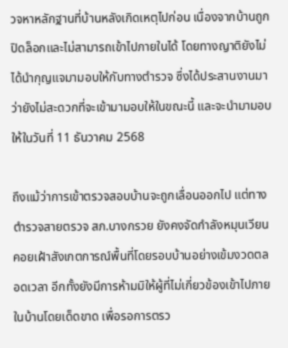วจหาหลักฐานที่บ้านหลังเกิดเหตุไปก่อน เนื่องจากบ้านถูกปิดล็อกและไม่สามารถเข้าไปภายในได้ โดยทางญาติยังไม่ได้นำกุญแจมามอบให้กับทางตำรวจ ซึ่งได้ประสานงานมาว่ายังไม่สะดวกที่จะเข้ามามอบให้ในขณะนี้ และจะนำมามอบให้ในวันที่ 11 ธันวาคม 2568

ถึงแม้ว่าการเข้าตรวจสอบบ้านจะถูกเลื่อนออกไป แต่ทางตำรวจสายตรวจ สภ.บางกรวย ยังคงจัดกำลังหมุนเวียนคอยเฝ้าสังเกตการณ์พื้นที่โดยรอบบ้านอย่างเข้มงวดตลอดเวลา อีกทั้งยังมีการห้ามมิให้ผู้ที่ไม่เกี่ยวข้องเข้าไปภายในบ้านโดยเด็ดขาด เพื่อรอการตรว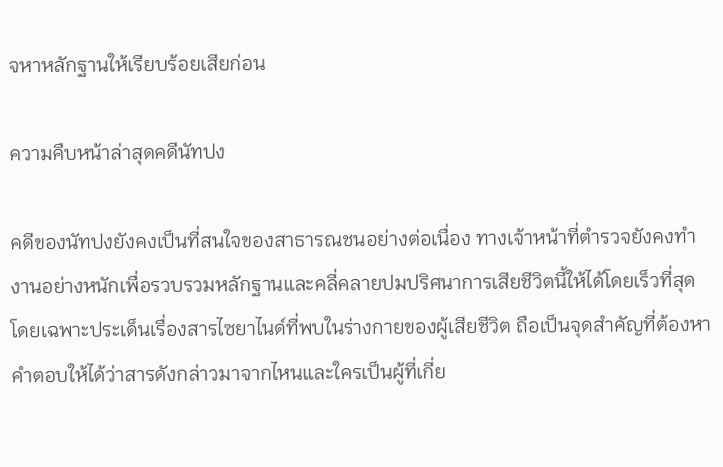จหาหลักฐานให้เรียบร้อยเสียก่อน

ความคืบหน้าล่าสุดคดีนัทปง

คดีของนัทปงยังคงเป็นที่สนใจของสาธารณชนอย่างต่อเนื่อง ทางเจ้าหน้าที่ตำรวจยังคงทำงานอย่างหนักเพื่อรวบรวมหลักฐานและคลี่คลายปมปริศนาการเสียชีวิตนี้ให้ได้โดยเร็วที่สุด โดยเฉพาะประเด็นเรื่องสารไซยาไนด์ที่พบในร่างกายของผู้เสียชีวิต ถือเป็นจุดสำคัญที่ต้องหาคำตอบให้ได้ว่าสารดังกล่าวมาจากไหนและใครเป็นผู้ที่เกี่ย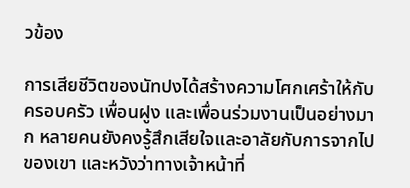วข้อง

การเสียชีวิตของนัทปงได้สร้างความโศกเศร้าให้กับครอบครัว เพื่อนฝูง และเพื่อนร่วมงานเป็นอย่างมาก หลายคนยังคงรู้สึกเสียใจและอาลัยกับการจากไปของเขา และหวังว่าทางเจ้าหน้าที่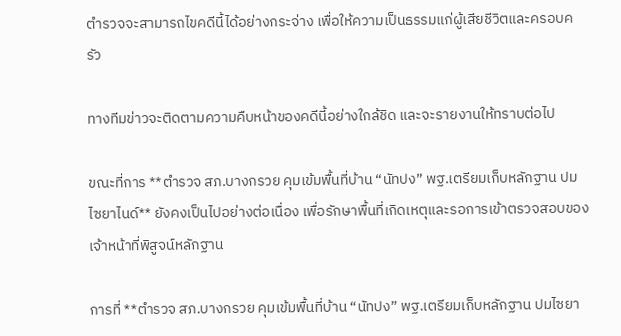ตำรวจจะสามารถไขคดีนี้ได้อย่างกระจ่าง เพื่อให้ความเป็นธรรมแก่ผู้เสียชีวิตและครอบครัว

ทางทีมข่าวจะติดตามความคืบหน้าของคดีนี้อย่างใกล้ชิด และจะรายงานให้ทราบต่อไป

ขณะที่การ **ตำรวจ สภ.บางกรวย คุมเข้มพื้นที่บ้าน “นัทปง” พฐ.เตรียมเก็บหลักฐาน ปมไซยาไนด์** ยังคงเป็นไปอย่างต่อเนื่อง เพื่อรักษาพื้นที่เกิดเหตุและรอการเข้าตรวจสอบของเจ้าหน้าที่พิสูจน์หลักฐาน

การที่ **ตำรวจ สภ.บางกรวย คุมเข้มพื้นที่บ้าน “นัทปง” พฐ.เตรียมเก็บหลักฐาน ปมไซยา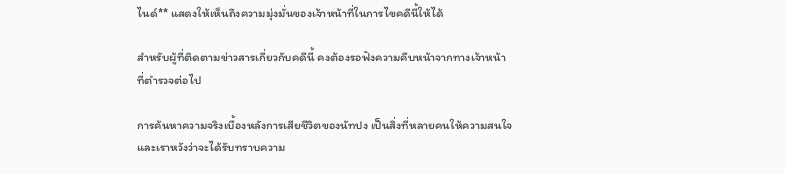ไนด์** แสดงให้เห็นถึงความมุ่งมั่นของเจ้าหน้าที่ในการไขคดีนี้ให้ได้

สำหรับผู้ที่ติดตามข่าวสารเกี่ยวกับคดีนี้ คงต้องรอฟังความคืบหน้าจากทางเจ้าหน้าที่ตำรวจต่อไป

การค้นหาความจริงเบื้องหลังการเสียชีวิตของนัทปง เป็นสิ่งที่หลายคนให้ความสนใจ และเราหวังว่าจะได้รับทราบความ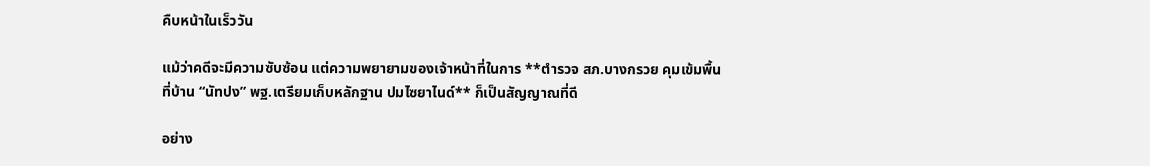คืบหน้าในเร็ววัน

แม้ว่าคดีจะมีความซับซ้อน แต่ความพยายามของเจ้าหน้าที่ในการ **ตำรวจ สภ.บางกรวย คุมเข้มพื้นที่บ้าน “นัทปง” พฐ.เตรียมเก็บหลักฐาน ปมไซยาไนด์** ก็เป็นสัญญาณที่ดี

อย่าง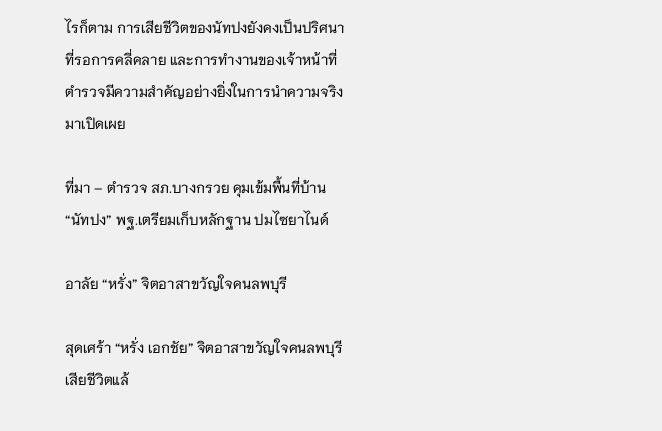ไรก็ตาม การเสียชีวิตของนัทปงยังคงเป็นปริศนาที่รอการคลี่คลาย และการทำงานของเจ้าหน้าที่ตำรวจมีความสำคัญอย่างยิ่งในการนำความจริงมาเปิดเผย

ที่มา – ตำรวจ สภ.บางกรวย คุมเข้มพื้นที่บ้าน “นัทปง” พฐ.เตรียมเก็บหลักฐาน ปมไซยาไนด์

อาลัย “หรั่ง” จิตอาสาขวัญใจคนลพบุรี

สุดเศร้า “หรั่ง เอกชัย” จิตอาสาขวัญใจคนลพบุรี เสียชีวิตแล้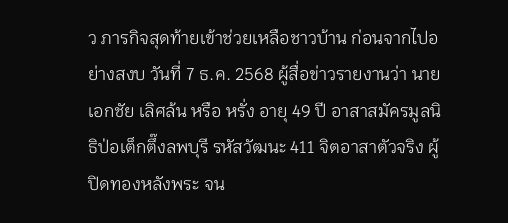ว ภารกิจสุดท้ายเข้าช่วยเหลือชาวบ้าน ก่อนจากไปอย่างสงบ วันที่ 7 ธ.ค. 2568 ผู้สื่อข่าวรายงานว่า นายเอกชัย เลิศล้น หรือ หรั่ง อายุ 49 ปี อาสาสมัครมูลนิธิป่อเต็กตึ๊งลพบุรี รหัสวัฒนะ 411 จิตอาสาตัวจริง ผู้ปิดทองหลังพระ จน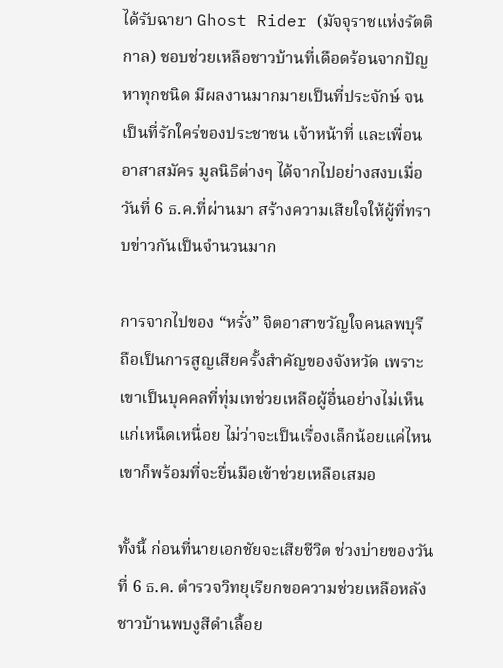ได้รับฉายา Ghost Rider (มัจจุราชแห่งรัตติกาล) ชอบช่วยเหลือชาวบ้านที่เดือดร้อนจากปัญหาทุกชนิด มีผลงานมากมายเป็นที่ประจักษ์ จนเป็นที่รักใคร่ของประชาชน เจ้าหน้าที่ และเพื่อนอาสาสมัคร มูลนิธิต่างๆ ได้จากไปอย่างสงบเมื่อวันที่ 6 ธ.ค.ที่ผ่านมา สร้างความเสียใจให้ผู้ที่ทราบข่าวกันเป็นจำนวนมาก

การจากไปของ “หรั่ง” จิตอาสาขวัญใจคนลพบุรี ถือเป็นการสูญเสียครั้งสำคัญของจังหวัด เพราะเขาเป็นบุคคลที่ทุ่มเทช่วยเหลือผู้อื่นอย่างไม่เห็นแก่เหน็ดเหนื่อย ไม่ว่าจะเป็นเรื่องเล็กน้อยแค่ไหน เขาก็พร้อมที่จะยื่นมือเข้าช่วยเหลือเสมอ

ทั้งนี้ ก่อนที่นายเอกชัยจะเสียชีวิต ช่วงบ่ายของวันที่ 6 ธ.ค. ตำรวจวิทยุเรียกขอความช่วยเหลือหลังชาวบ้านพบงูสีดำเลื้อย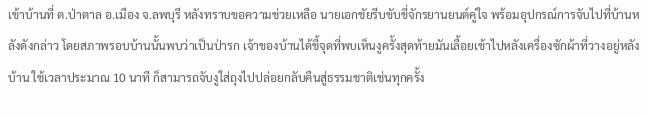เข้าบ้านที่ ต.ป่าตาล อ.เมือง จ.ลพบุรี หลังทราบขอความช่วยเหลือ นายเอกชัยรีบขับขี่จักรยานยนต์คู่ใจ พร้อมอุปกรณ์การจับไปที่บ้านหลังดังกล่าว โดยสภาพรอบบ้านนั้นพบว่าเป็นป่ารก เจ้าของบ้านได้ชี้จุดที่พบเห็นงูครั้งสุดท้ายมันเลื้อยเข้าไปหลังเครื่องซักผ้าที่วางอยู่หลังบ้าน ใช้เวลาประมาณ 10 นาที ก็สามารถจับงูใส่ถุงไปปล่อยกลับคืนสู่ธรรมชาติเช่นทุกครั้ง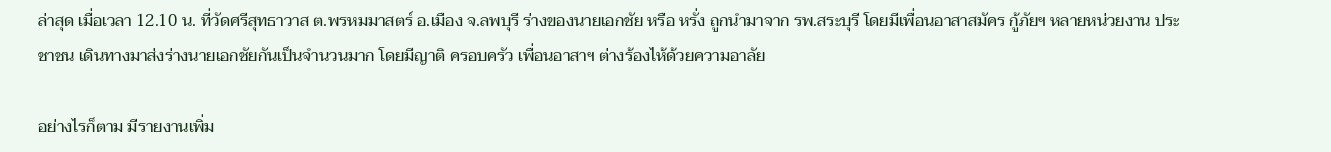ล่าสุด เมื่อเวลา 12.10 น. ที่วัดศรีสุทธาวาส ต.พรหมมาสตร์ อ.เมือง จ.ลพบุรี ร่างของนายเอกชัย หรือ หรั่ง ถูกนำมาจาก รพ.สระบุรี โดยมีเพื่อนอาสาสมัคร กู้ภัยฯ หลายหน่วยงาน ประชาชน เดินทางมาส่งร่างนายเอกชัยกันเป็นจำนวนมาก โดยมีญาติ ครอบครัว เพื่อนอาสาฯ ต่างร้องไห้ด้วยความอาลัย

อย่างไรก็ตาม มีรายงานเพิ่ม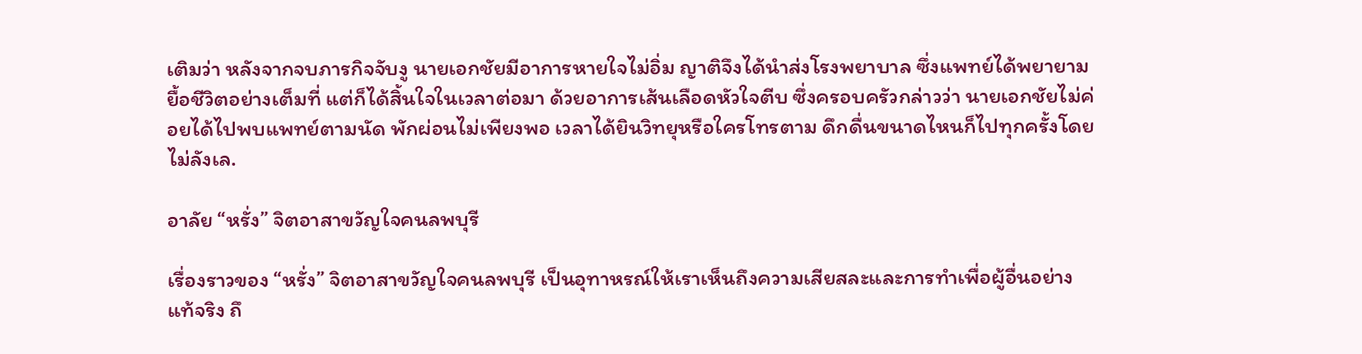เติมว่า หลังจากจบภารกิจจับงู นายเอกชัยมีอาการหายใจไม่อิ่ม ญาติจึงได้นำส่งโรงพยาบาล ซึ่งแพทย์ได้พยายามยื้อชีวิตอย่างเต็มที่ แต่ก็ได้สิ้นใจในเวลาต่อมา ด้วยอาการเส้นเลือดหัวใจตีบ ซึ่งครอบครัวกล่าวว่า นายเอกชัยไม่ค่อยได้ไปพบแพทย์ตามนัด พักผ่อนไม่เพียงพอ เวลาได้ยินวิทยุหรือใครโทรตาม ดึกดื่นขนาดไหนก็ไปทุกครั้งโดยไม่ลังเล.

อาลัย “หรั่ง” จิตอาสาขวัญใจคนลพบุรี

เรื่องราวของ “หรั่ง” จิตอาสาขวัญใจคนลพบุรี เป็นอุทาหรณ์ให้เราเห็นถึงความเสียสละและการทำเพื่อผู้อื่นอย่างแท้จริง ถึ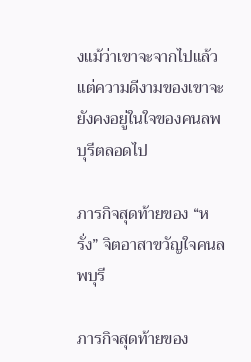งแม้ว่าเขาจะจากไปแล้ว แต่ความดีงามของเขาจะยังคงอยู่ในใจของคนลพบุรีตลอดไป

ภารกิจสุดท้ายของ “หรั่ง” จิตอาสาขวัญใจคนลพบุรี

ภารกิจสุดท้ายของ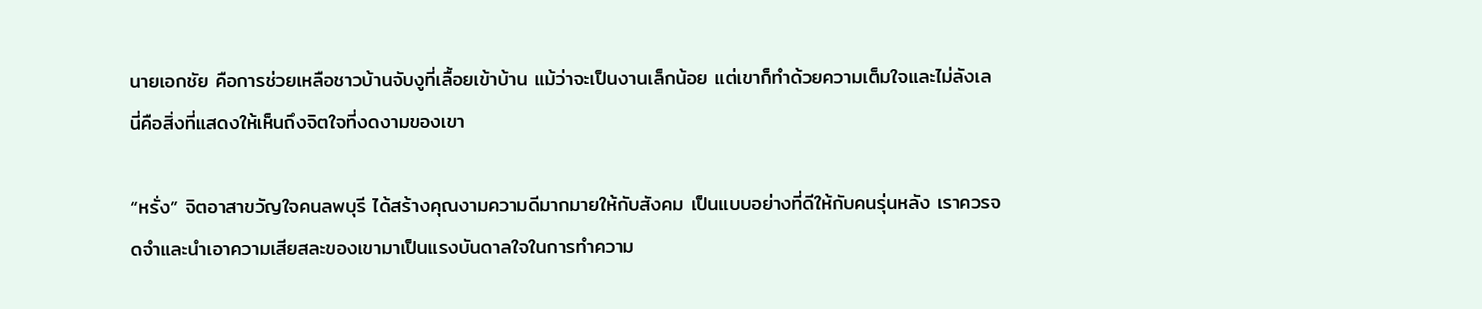นายเอกชัย คือการช่วยเหลือชาวบ้านจับงูที่เลื้อยเข้าบ้าน แม้ว่าจะเป็นงานเล็กน้อย แต่เขาก็ทำด้วยความเต็มใจและไม่ลังเล นี่คือสิ่งที่แสดงให้เห็นถึงจิตใจที่งดงามของเขา

“หรั่ง” จิตอาสาขวัญใจคนลพบุรี ได้สร้างคุณงามความดีมากมายให้กับสังคม เป็นแบบอย่างที่ดีให้กับคนรุ่นหลัง เราควรจดจำและนำเอาความเสียสละของเขามาเป็นแรงบันดาลใจในการทำความ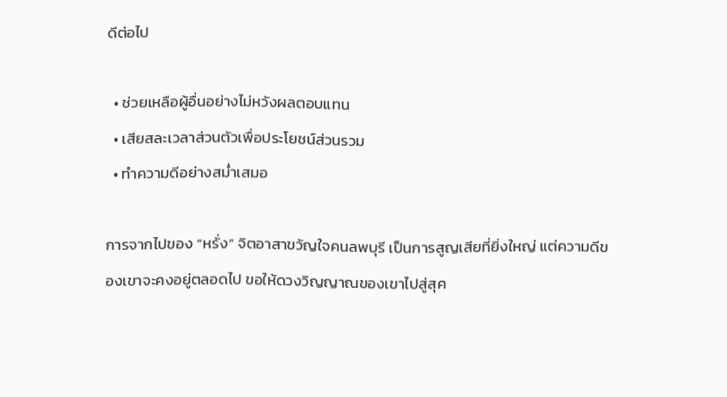ดีต่อไป

  • ช่วยเหลือผู้อื่นอย่างไม่หวังผลตอบแทน
  • เสียสละเวลาส่วนตัวเพื่อประโยชน์ส่วนรวม
  • ทำความดีอย่างสม่ำเสมอ

การจากไปของ “หรั่ง” จิตอาสาขวัญใจคนลพบุรี เป็นการสูญเสียที่ยิ่งใหญ่ แต่ความดีของเขาจะคงอยู่ตลอดไป ขอให้ดวงวิญญาณของเขาไปสู่สุค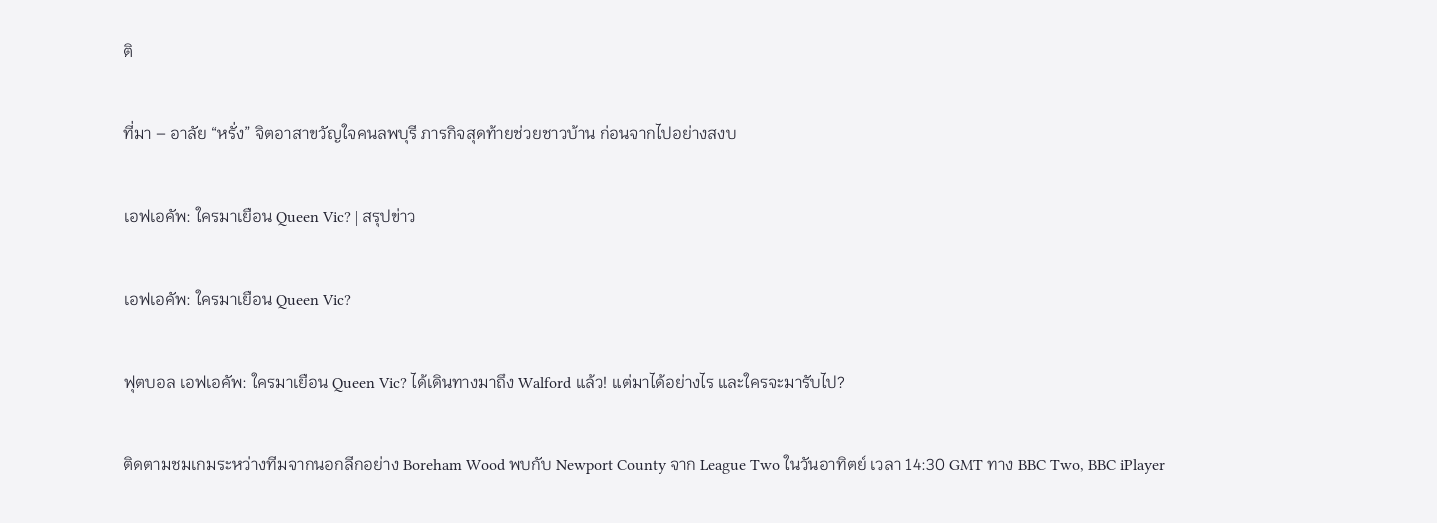ติ

ที่มา – อาลัย “หรั่ง” จิตอาสาขวัญใจคนลพบุรี ภารกิจสุดท้ายช่วยชาวบ้าน ก่อนจากไปอย่างสงบ

เอฟเอคัพ: ใครมาเยือน Queen Vic? | สรุปข่าว

เอฟเอคัพ: ใครมาเยือน Queen Vic?

ฟุตบอล เอฟเอคัพ: ใครมาเยือน Queen Vic? ได้เดินทางมาถึง Walford แล้ว! แต่มาได้อย่างไร และใครจะมารับไป?

ติดตามชมเกมระหว่างทีมจากนอกลีกอย่าง Boreham Wood พบกับ Newport County จาก League Two ในวันอาทิตย์ เวลา 14:30 GMT ทาง BBC Two, BBC iPlayer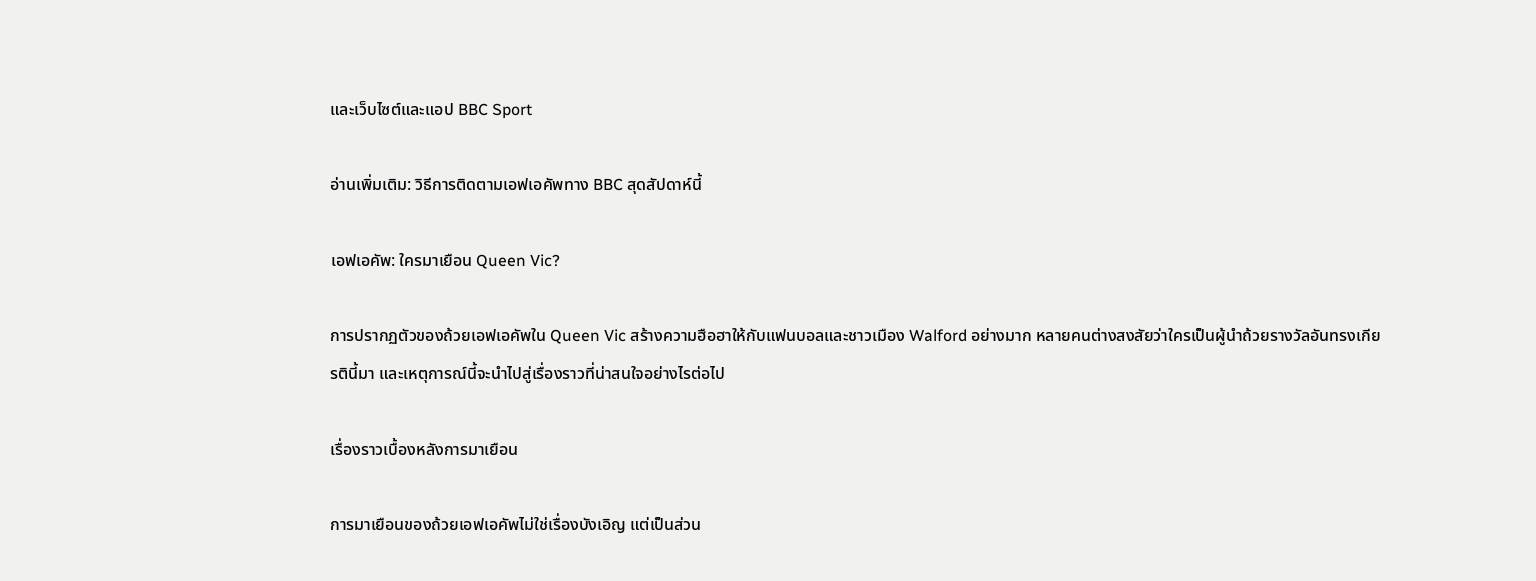และเว็บไซต์และแอป BBC Sport

อ่านเพิ่มเติม: วิธีการติดตามเอฟเอคัพทาง BBC สุดสัปดาห์นี้

เอฟเอคัพ: ใครมาเยือน Queen Vic?

การปรากฏตัวของถ้วยเอฟเอคัพใน Queen Vic สร้างความฮือฮาให้กับแฟนบอลและชาวเมือง Walford อย่างมาก หลายคนต่างสงสัยว่าใครเป็นผู้นำถ้วยรางวัลอันทรงเกียรตินี้มา และเหตุการณ์นี้จะนำไปสู่เรื่องราวที่น่าสนใจอย่างไรต่อไป

เรื่องราวเบื้องหลังการมาเยือน

การมาเยือนของถ้วยเอฟเอคัพไม่ใช่เรื่องบังเอิญ แต่เป็นส่วน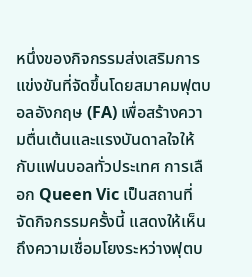หนึ่งของกิจกรรมส่งเสริมการแข่งขันที่จัดขึ้นโดยสมาคมฟุตบอลอังกฤษ (FA) เพื่อสร้างความตื่นเต้นและแรงบันดาลใจให้กับแฟนบอลทั่วประเทศ การเลือก Queen Vic เป็นสถานที่จัดกิจกรรมครั้งนี้ แสดงให้เห็นถึงความเชื่อมโยงระหว่างฟุตบ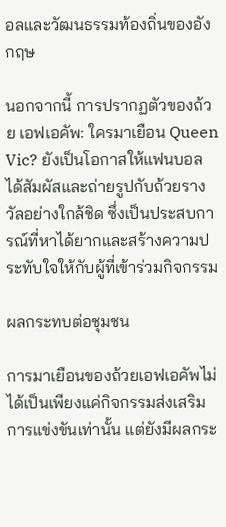อลและวัฒนธรรมท้องถิ่นของอังกฤษ

นอกจากนี้ การปรากฏตัวของถ้วย เอฟเอคัพ: ใครมาเยือน Queen Vic? ยังเป็นโอกาสให้แฟนบอลได้สัมผัสและถ่ายรูปกับถ้วยรางวัลอย่างใกล้ชิด ซึ่งเป็นประสบการณ์ที่หาได้ยากและสร้างความประทับใจให้กับผู้ที่เข้าร่วมกิจกรรม

ผลกระทบต่อชุมชน

การมาเยือนของถ้วยเอฟเอคัพไม่ได้เป็นเพียงแค่กิจกรรมส่งเสริมการแข่งขันเท่านั้น แต่ยังมีผลกระ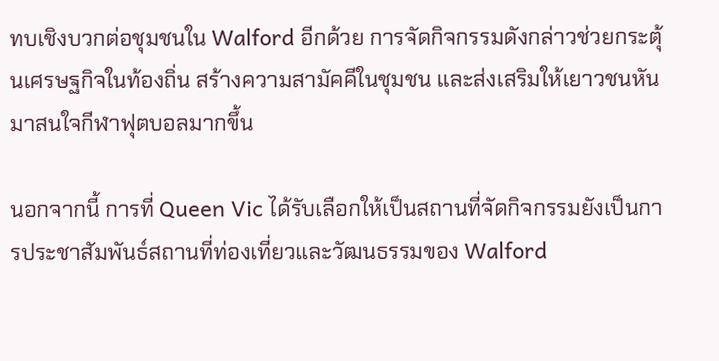ทบเชิงบวกต่อชุมชนใน Walford อีกด้วย การจัดกิจกรรมดังกล่าวช่วยกระตุ้นเศรษฐกิจในท้องถิ่น สร้างความสามัคคีในชุมชน และส่งเสริมให้เยาวชนหันมาสนใจกีฬาฟุตบอลมากขึ้น

นอกจากนี้ การที่ Queen Vic ได้รับเลือกให้เป็นสถานที่จัดกิจกรรมยังเป็นการประชาสัมพันธ์สถานที่ท่องเที่ยวและวัฒนธรรมของ Walford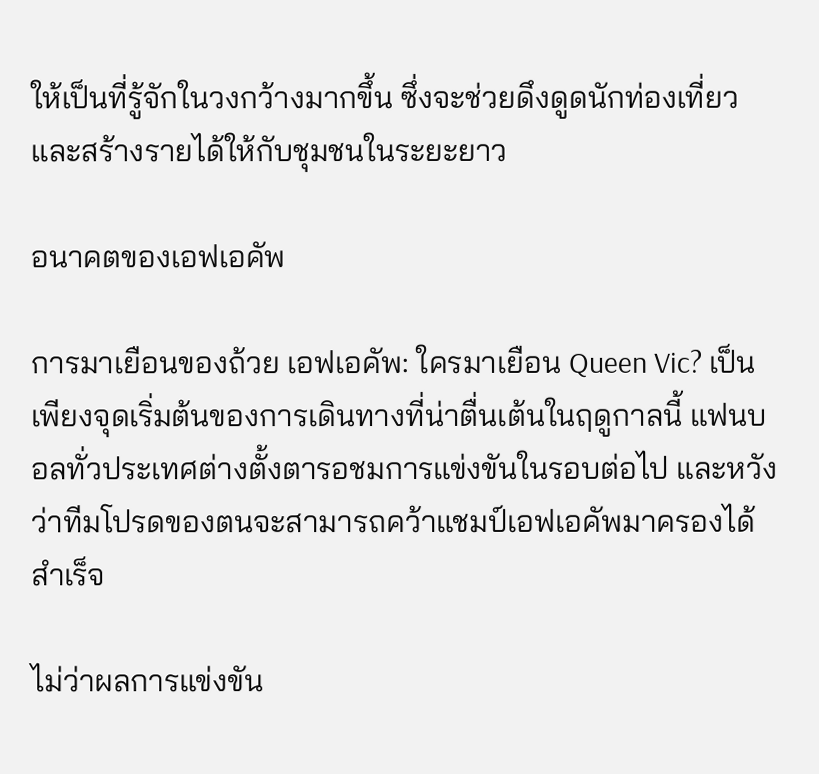ให้เป็นที่รู้จักในวงกว้างมากขึ้น ซึ่งจะช่วยดึงดูดนักท่องเที่ยวและสร้างรายได้ให้กับชุมชนในระยะยาว

อนาคตของเอฟเอคัพ

การมาเยือนของถ้วย เอฟเอคัพ: ใครมาเยือน Queen Vic? เป็นเพียงจุดเริ่มต้นของการเดินทางที่น่าตื่นเต้นในฤดูกาลนี้ แฟนบอลทั่วประเทศต่างตั้งตารอชมการแข่งขันในรอบต่อไป และหวังว่าทีมโปรดของตนจะสามารถคว้าแชมป์เอฟเอคัพมาครองได้สำเร็จ

ไม่ว่าผลการแข่งขัน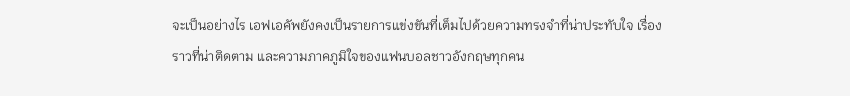จะเป็นอย่างไร เอฟเอคัพยังคงเป็นรายการแข่งขันที่เต็มไปด้วยความทรงจำที่น่าประทับใจ เรื่องราวที่น่าติดตาม และความภาคภูมิใจของแฟนบอลชาวอังกฤษทุกคน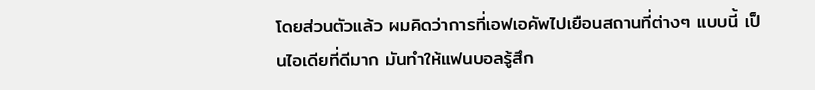โดยส่วนตัวแล้ว ผมคิดว่าการที่เอฟเอคัพไปเยือนสถานที่ต่างๆ แบบนี้ เป็นไอเดียที่ดีมาก มันทำให้แฟนบอลรู้สึก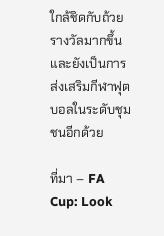ใกล้ชิดกับถ้วยรางวัลมากขึ้น และยังเป็นการส่งเสริมกีฬาฟุตบอลในระดับชุมชนอีกด้วย

ที่มา – FA Cup: Look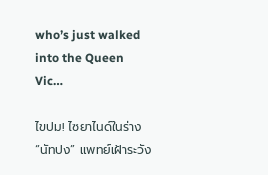who’s just walked into the Queen Vic…

ไขปม! ไซยาไนด์ในร่าง “นัทปง” แพทย์เฝ้าระวัง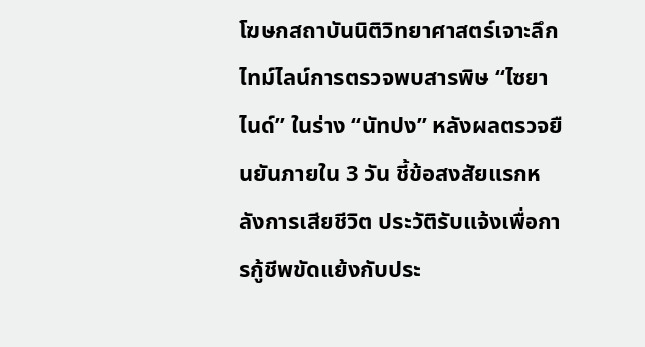โฆษกสถาบันนิติวิทยาศาสตร์เจาะลึกไทม์ไลน์การตรวจพบสารพิษ “ไซยาไนด์” ในร่าง “นัทปง” หลังผลตรวจยืนยันภายใน 3 วัน ชี้ข้อสงสัยแรกหลังการเสียชีวิต ประวัติรับแจ้งเพื่อการกู้ชีพขัดแย้งกับประ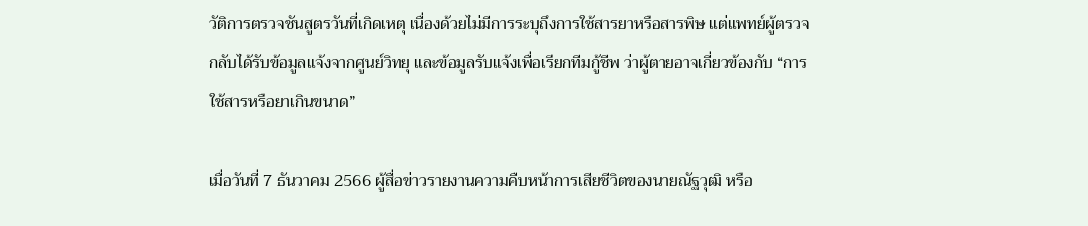วัติการตรวจชันสูตรวันที่เกิดเหตุ เนื่องด้วยไม่มีการระบุถึงการใช้สารยาหรือสารพิษ แต่แพทย์ผู้ตรวจกลับได้รับข้อมูลแจ้งจากศูนย์วิทยุ และข้อมูลรับแจ้งเพื่อเรียกทีมกู้ชีพ ว่าผู้ตายอาจเกี่ยวข้องกับ “การใช้สารหรือยาเกินขนาด”

เมื่อวันที่ 7 ธันวาคม 2566 ผู้สื่อข่าวรายงานความคืบหน้าการเสียชีวิตของนายณัฐวุฒิ หรือ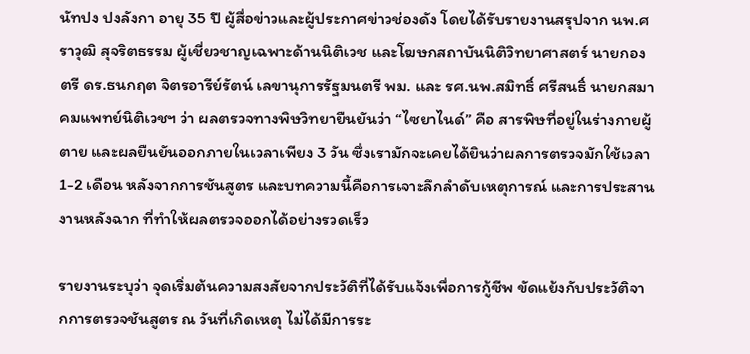นัทปง ปงลังกา อายุ 35 ปี ผู้สื่อข่าวและผู้ประกาศข่าวช่องดัง โดยได้รับรายงานสรุปจาก นพ.ศราวุฒิ สุจริตธรรม ผู้เชี่ยวชาญเฉพาะด้านนิติเวช และโฆษกสถาบันนิติวิทยาศาสตร์ นายกองตรี ดร.ธนกฤต จิตรอารีย์รัตน์ เลขานุการรัฐมนตรี พม. และ รศ.นพ.สมิทธิ์ ศรีสนธิ์ นายกสมาคมแพทย์นิติเวชฯ ว่า ผลตรวจทางพิษวิทยายืนยันว่า “ไซยาไนด์” คือ สารพิษที่อยู่ในร่างกายผู้ตาย และผลยืนยันออกภายในเวลาเพียง 3 วัน ซึ่งเรามักจะเคยได้ยินว่าผลการตรวจมักใช้เวลา 1-2 เดือน หลังจากการชันสูตร และบทความนี้คือการเจาะลึกลำดับเหตุการณ์ และการประสานงานหลังฉาก ที่ทำให้ผลตรวจออกได้อย่างรวดเร็ว

รายงานระบุว่า จุดเริ่มต้นความสงสัยจากประวัติที่ได้รับแจ้งเพื่อการกู้ชีพ ขัดแย้งกับประวัติจากการตรวจชันสูตร ณ วันที่เกิดเหตุ ไม่ได้มีการระ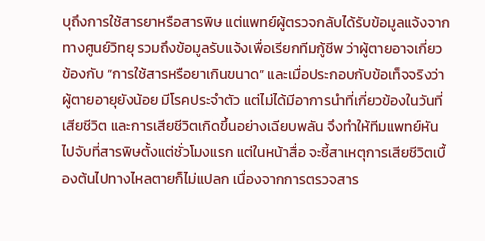บุถึงการใช้สารยาหรือสารพิษ แต่แพทย์ผู้ตรวจกลับได้รับข้อมูลแจ้งจากทางศูนย์วิทยุ รวมถึงข้อมูลรับแจ้งเพื่อเรียกทีมกู้ชีพ ว่าผู้ตายอาจเกี่ยวข้องกับ “การใช้สารหรือยาเกินขนาด” และเมื่อประกอบกับข้อเท็จจริงว่าผู้ตายอายุยังน้อย มีโรคประจำตัว แต่ไม่ได้มีอาการนำที่เกี่ยวข้องในวันที่เสียชีวิต และการเสียชีวิตเกิดขึ้นอย่างเฉียบพลัน จึงทำให้ทีมแพทย์หันไปจับที่สารพิษตั้งแต่ชั่วโมงแรก แต่ในหน้าสื่อ จะชี้สาเหตุการเสียชีวิตเบื้องต้นไปทางไหลตายก็ไม่แปลก เนื่องจากการตรวจสาร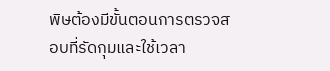พิษต้องมีขั้นตอนการตรวจสอบที่รัดกุมและใช้เวลา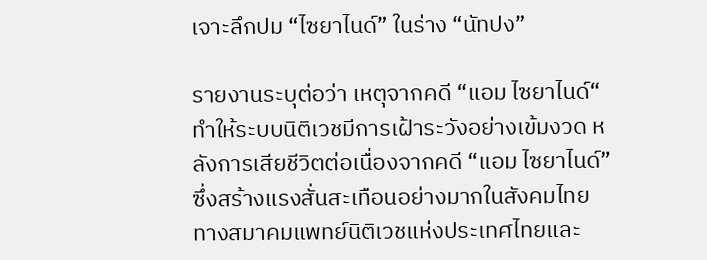เจาะลึกปม “ไซยาไนด์” ในร่าง “นัทปง”

รายงานระบุต่อว่า เหตุจากคดี “แอม ไซยาไนด์“ ทำให้ระบบนิติเวชมีการเฝ้าระวังอย่างเข้มงวด หลังการเสียชีวิตต่อเนื่องจากคดี “แอม ไซยาไนด์” ซึ่งสร้างแรงสั่นสะเทือนอย่างมากในสังคมไทย ทางสมาคมแพทย์นิติเวชแห่งประเทศไทยและ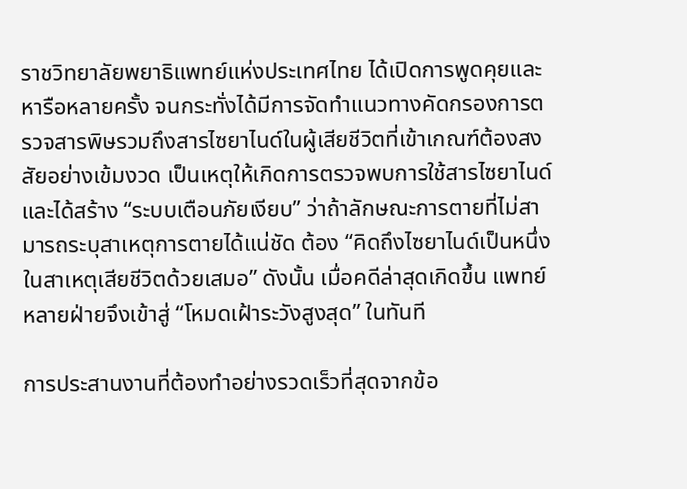ราชวิทยาลัยพยาธิแพทย์แห่งประเทศไทย ได้เปิดการพูดคุยและหารือหลายครั้ง จนกระทั่งได้มีการจัดทำแนวทางคัดกรองการตรวจสารพิษรวมถึงสารไซยาไนด์ในผู้เสียชีวิตที่เข้าเกณฑ์ต้องสงสัยอย่างเข้มงวด เป็นเหตุให้เกิดการตรวจพบการใช้สารไซยาไนด์ และได้สร้าง “ระบบเตือนภัยเงียบ” ว่าถ้าลักษณะการตายที่ไม่สามารถระบุสาเหตุการตายได้แน่ชัด ต้อง “คิดถึงไซยาไนด์เป็นหนึ่งในสาเหตุเสียชีวิตด้วยเสมอ” ดังนั้น เมื่อคดีล่าสุดเกิดขึ้น แพทย์หลายฝ่ายจึงเข้าสู่ “โหมดเฝ้าระวังสูงสุด” ในทันที

การประสานงานที่ต้องทำอย่างรวดเร็วที่สุดจากข้อ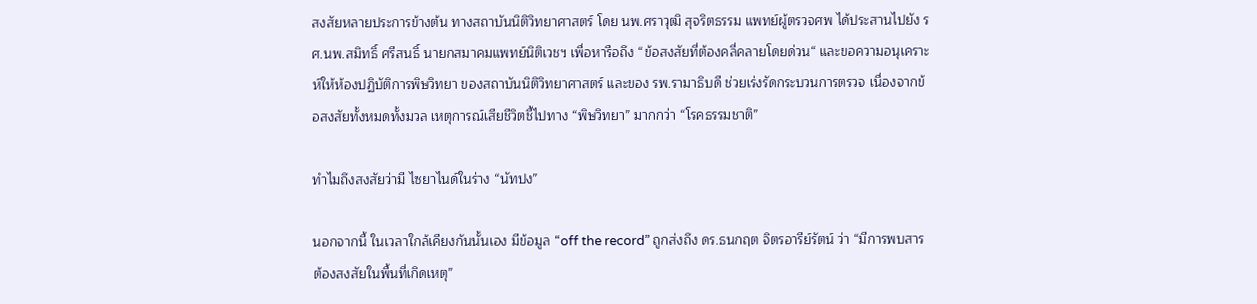สงสัยหลายประการข้างต้น ทางสถาบันนิติวิทยาศาสตร์ โดย นพ.ศราวุฒิ สุจริตธรรม แพทย์ผู้ตรวจศพ ได้ประสานไปยัง รศ.นพ.สมิทธิ์ ศรีสนธิ์ นายกสมาคมแพทย์นิติเวชฯ เพื่อหารือถึง “ข้อสงสัยที่ต้องคลี่คลายโดยด่วน“ และขอความอนุเคราะห์ให้ห้องปฏิบัติการพิษวิทยา ของสถาบันนิติวิทยาศาสตร์ และของ รพ.รามาธิบดี ช่วยเร่งรัดกระบวนการตรวจ เนื่องจากข้อสงสัยทั้งหมดทั้งมวล เหตุการณ์เสียชีวิตชี้ไปทาง “พิษวิทยา” มากกว่า “โรคธรรมชาติ”

ทำไมถึงสงสัยว่ามี ไซยาไนด์ในร่าง “นัทปง”

นอกจากนี้ ในเวลาใกล้เคียงกันนั้นเอง มีข้อมูล “off the record” ถูกส่งถึง ดร.ธนกฤต จิตรอารีย์รัตน์ ว่า “มีการพบสารต้องสงสัยในพื้นที่เกิดเหตุ”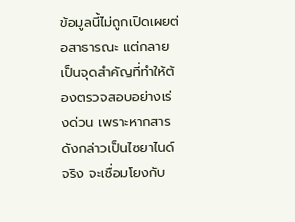ข้อมูลนี้ไม่ถูกเปิดเผยต่อสาธารณะ แต่กลายเป็นจุดสำคัญที่ทำให้ต้องตรวจสอบอย่างเร่งด่วน เพราะหากสารดังกล่าวเป็นไซยาไนด์จริง จะเชื่อมโยงกับ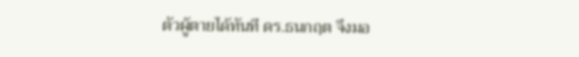ตัวผู้ตายได้ทันที ดร.ธนกฤต จึงมอ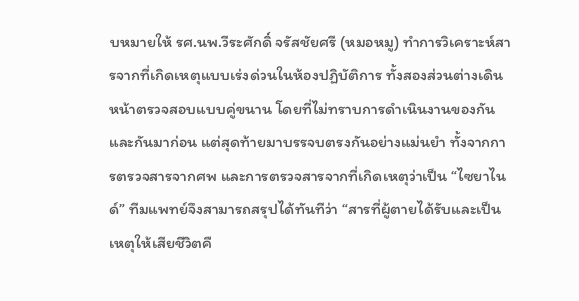บหมายให้ รศ.นพ.วีระศักดิ์ จรัสชัยศรี (หมอหมู) ทำการวิเคราะห์สารจากที่เกิดเหตุแบบเร่งด่วนในห้องปฏิบัติการ ทั้งสองส่วนต่างเดินหน้าตรวจสอบแบบคู่ขนาน โดยที่ไม่ทราบการดำเนินงานของกันและกันมาก่อน แต่สุดท้ายมาบรรจบตรงกันอย่างแม่นยำ ทั้งจากการตรวจสารจากศพ และการตรวจสารจากที่เกิดเหตุว่าเป็น “ไซยาไนด์” ทีมแพทย์จึงสามารถสรุปได้ทันทีว่า “สารที่ผู้ตายได้รับและเป็นเหตุให้เสียชีวิตคื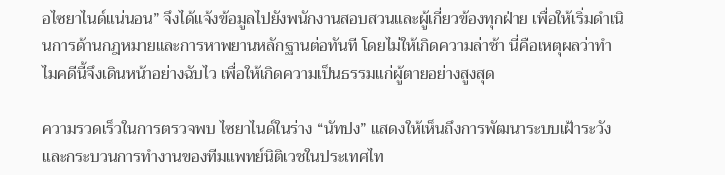อไซยาไนด์แน่นอน” จึงได้แจ้งข้อมูลไปยังพนักงานสอบสวนและผู้เกี่ยวข้องทุกฝ่าย เพื่อให้เริ่มดำเนินการด้านกฎหมายและการหาพยานหลักฐานต่อทันที โดยไม่ให้เกิดความล่าช้า นี่คือเหตุผลว่าทำไมคดีนี้จึงเดินหน้าอย่างฉับไว เพื่อให้เกิดความเป็นธรรมแก่ผู้ตายอย่างสูงสุด

ความรวดเร็วในการตรวจพบ ไซยาไนด์ในร่าง “นัทปง” แสดงให้เห็นถึงการพัฒนาระบบเฝ้าระวังและกระบวนการทำงานของทีมแพทย์นิติเวชในประเทศไท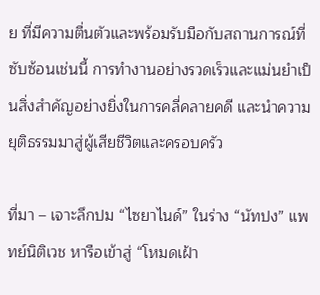ย ที่มีความตื่นตัวและพร้อมรับมือกับสถานการณ์ที่ซับซ้อนเช่นนี้ การทำงานอย่างรวดเร็วและแม่นยำเป็นสิ่งสำคัญอย่างยิ่งในการคลี่คลายคดี และนำความยุติธรรมมาสู่ผู้เสียชีวิตและครอบครัว

ที่มา – เจาะลึกปม “ไซยาไนด์” ในร่าง “นัทปง” แพทย์นิติเวช หารือเข้าสู่ “โหมดเฝ้า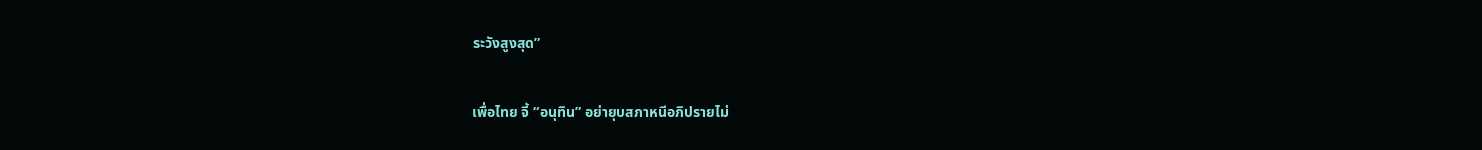ระวังสูงสุด”

เพื่อไทย จี้ “อนุทิน” อย่ายุบสภาหนีอภิปรายไม่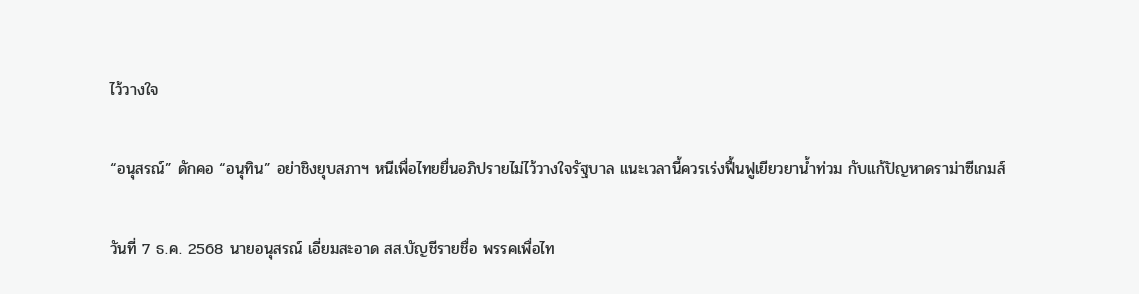ไว้วางใจ

“อนุสรณ์” ดักคอ “อนุทิน” อย่าชิงยุบสภาฯ หนีเพื่อไทยยื่นอภิปรายไม่ไว้วางใจรัฐบาล แนะเวลานี้ควรเร่งฟื้นฟูเยียวยาน้ำท่วม กับแก้ปัญหาดราม่าซีเกมส์

วันที่ 7 ธ.ค. 2568 นายอนุสรณ์ เอี่ยมสะอาด สส.บัญชีรายชื่อ พรรคเพื่อไท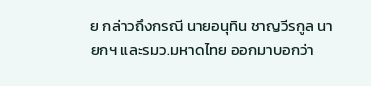ย กล่าวถึงกรณี นายอนุทิน ชาญวีรกูล นายกฯ และรมว.มหาดไทย ออกมาบอกว่า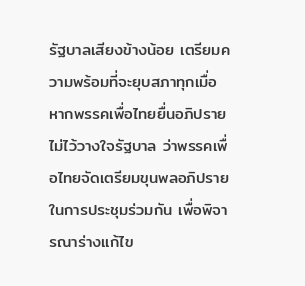รัฐบาลเสียงข้างน้อย เตรียมความพร้อมที่จะยุบสภาทุกเมื่อ หากพรรคเพื่อไทยยื่นอภิปรายไม่ไว้วางใจรัฐบาล ว่าพรรคเพื่อไทยจัดเตรียมขุนพลอภิปรายในการประชุมร่วมกัน เพื่อพิจารณาร่างแก้ไข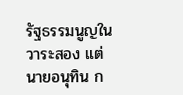รัฐธรรมนูญในวาระสอง แต่นายอนุทิน ก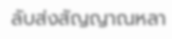ลับส่งสัญญาณหลา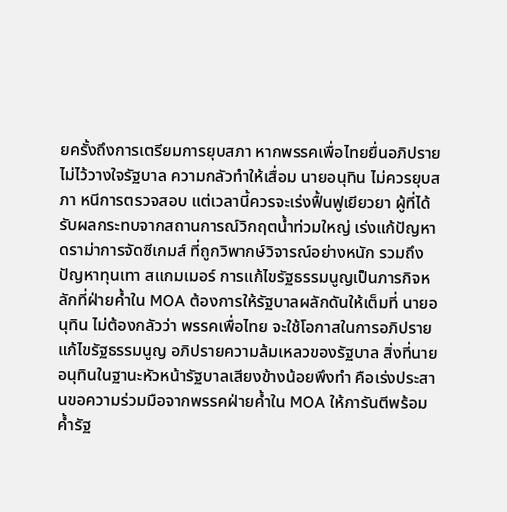ยครั้งถึงการเตรียมการยุบสภา หากพรรคเพื่อไทยยื่นอภิปรายไม่ไว้วางใจรัฐบาล ความกลัวทำให้เสื่อม นายอนุทิน ไม่ควรยุบสภา หนีการตรวจสอบ แต่เวลานี้ควรจะเร่งฟื้นฟูเยียวยา ผู้ที่ได้รับผลกระทบจากสถานการณ์วิกฤตน้ำท่วมใหญ่ เร่งแก้ปัญหาดราม่าการจัดซีเกมส์ ที่ถูกวิพากษ์วิจารณ์อย่างหนัก รวมถึงปัญหาทุนเทา สแกมเมอร์ การแก้ไขรัฐธรรมนูญเป็นภารกิจหลักที่ฝ่ายค้ำใน MOA ต้องการให้รัฐบาลผลักดันให้เต็มที่ นายอนุทิน ไม่ต้องกลัวว่า พรรคเพื่อไทย จะใช้โอกาสในการอภิปรายแก้ไขรัฐธรรมนูญ อภิปรายความล้มเหลวของรัฐบาล สิ่งที่นายอนุทินในฐานะหัวหน้ารัฐบาลเสียงข้างน้อยพึงทำ คือเร่งประสานขอความร่วมมือจากพรรคฝ่ายค้ำใน MOA ให้การันตีพร้อมค้ำรัฐ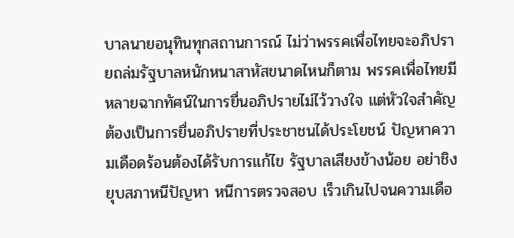บาลนายอนุทินทุกสถานการณ์ ไม่ว่าพรรคเพื่อไทยจะอภิปรายถล่มรัฐบาลหนักหนาสาหัสขนาดไหนก็ตาม พรรคเพื่อไทยมีหลายฉากทัศน์ในการยื่นอภิปรายไม่ไว้วางใจ แต่หัวใจสำคัญ ต้องเป็นการยื่นอภิปรายที่ประชาชนได้ประโยชน์ ปัญหาความเดือดร้อนต้องได้รับการแก้ไข รัฐบาลเสียงข้างน้อย อย่าชิงยุบสภาหนีปัญหา หนีการตรวจสอบ เร็วเกินไปจนความเดือ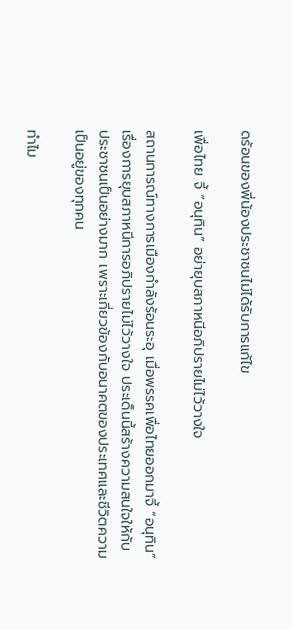ดร้อนของพี่น้องประชาชนไม่ได้รับการแก้ไข

เพื่อไทย จี้ “อนุทิน” อย่ายุบสภาหนีอภิปรายไม่ไว้วางใจ

สถานการณ์ทางการเมืองกำลังร้อนระอุ เมื่อพรรคเพื่อไทยออกมาจี้ “อนุทิน” เรื่องการยุบสภาหนีการอภิปรายไม่ไว้วางใจ ประเด็นนี้สร้างความสนใจให้กับประชาชนเป็นอย่างมาก เพราะเกี่ยวข้องกับอนาคตของประเทศและชีวิตความเป็นอยู่ของทุกคน

ทำไม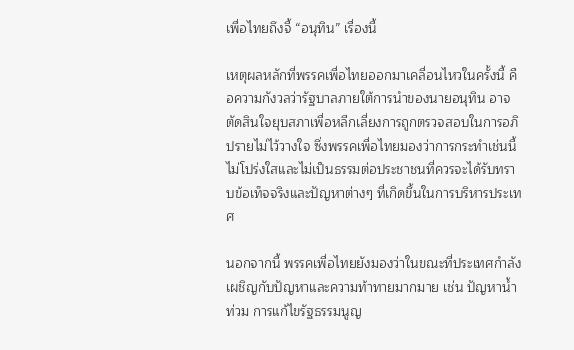เพื่อไทยถึงจี้ “อนุทิน” เรื่องนี้

เหตุผลหลักที่พรรคเพื่อไทยออกมาเคลื่อนไหวในครั้งนี้ คือความกังวลว่ารัฐบาลภายใต้การนำของนายอนุทิน อาจตัดสินใจยุบสภาเพื่อหลีกเลี่ยงการถูกตรวจสอบในการอภิปรายไม่ไว้วางใจ ซึ่งพรรคเพื่อไทยมองว่าการกระทำเช่นนี้ไม่โปร่งใสและไม่เป็นธรรมต่อประชาชนที่ควรจะได้รับทราบข้อเท็จจริงและปัญหาต่างๆ ที่เกิดขึ้นในการบริหารประเทศ

นอกจากนี้ พรรคเพื่อไทยยังมองว่าในขณะที่ประเทศกำลังเผชิญกับปัญหาและความท้าทายมากมาย เช่น ปัญหาน้ำท่วม การแก้ไขรัฐธรรมนูญ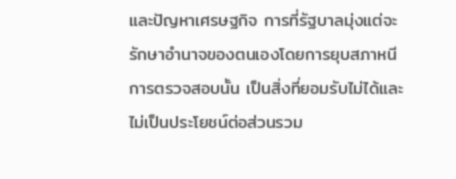และปัญหาเศรษฐกิจ การที่รัฐบาลมุ่งแต่จะรักษาอำนาจของตนเองโดยการยุบสภาหนีการตรวจสอบนั้น เป็นสิ่งที่ยอมรับไม่ได้และไม่เป็นประโยชน์ต่อส่วนรวม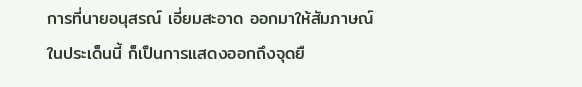การที่นายอนุสรณ์ เอี่ยมสะอาด ออกมาให้สัมภาษณ์ในประเด็นนี้ ก็เป็นการแสดงออกถึงจุดยื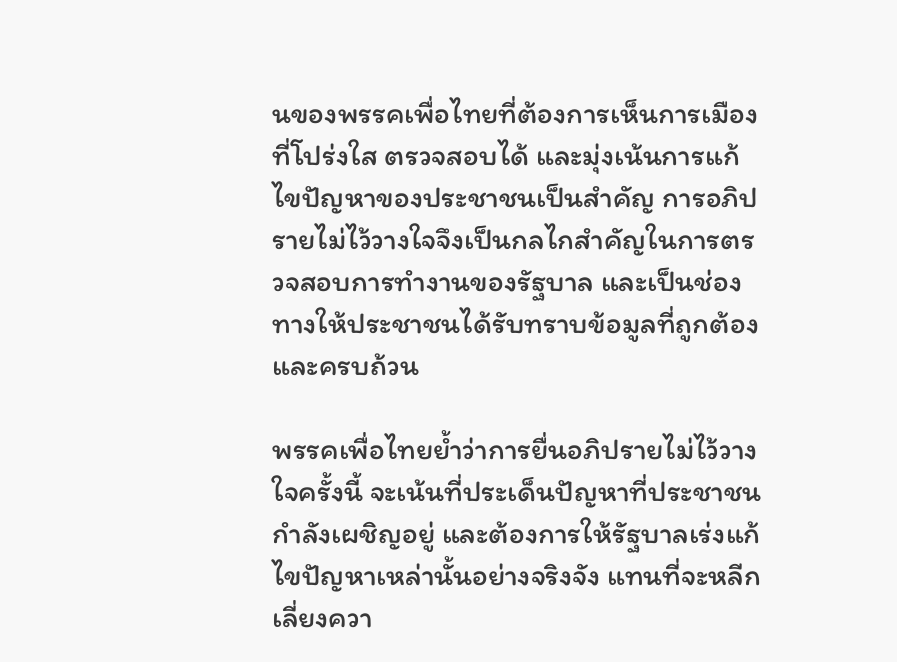นของพรรคเพื่อไทยที่ต้องการเห็นการเมืองที่โปร่งใส ตรวจสอบได้ และมุ่งเน้นการแก้ไขปัญหาของประชาชนเป็นสำคัญ การอภิปรายไม่ไว้วางใจจึงเป็นกลไกสำคัญในการตรวจสอบการทำงานของรัฐบาล และเป็นช่องทางให้ประชาชนได้รับทราบข้อมูลที่ถูกต้องและครบถ้วน

พรรคเพื่อไทยย้ำว่าการยื่นอภิปรายไม่ไว้วางใจครั้งนี้ จะเน้นที่ประเด็นปัญหาที่ประชาชนกำลังเผชิญอยู่ และต้องการให้รัฐบาลเร่งแก้ไขปัญหาเหล่านั้นอย่างจริงจัง แทนที่จะหลีกเลี่ยงควา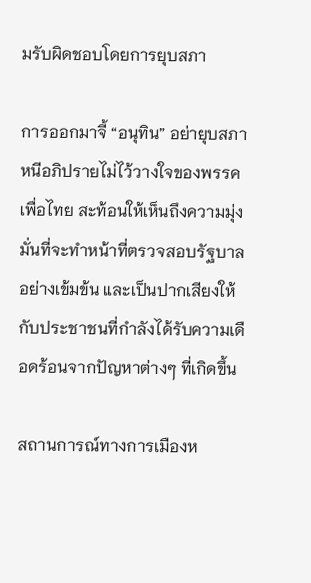มรับผิดชอบโดยการยุบสภา

การออกมาจี้ “อนุทิน” อย่ายุบสภาหนีอภิปรายไม่ไว้วางใจของพรรคเพื่อไทย สะท้อนให้เห็นถึงความมุ่งมั่นที่จะทำหน้าที่ตรวจสอบรัฐบาลอย่างเข้มข้น และเป็นปากเสียงให้กับประชาชนที่กำลังได้รับความเดือดร้อนจากปัญหาต่างๆ ที่เกิดขึ้น

สถานการณ์ทางการเมืองห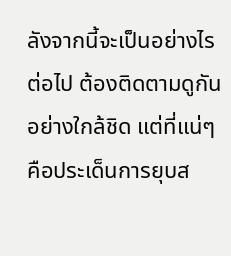ลังจากนี้จะเป็นอย่างไรต่อไป ต้องติดตามดูกันอย่างใกล้ชิด แต่ที่แน่ๆ คือประเด็นการยุบส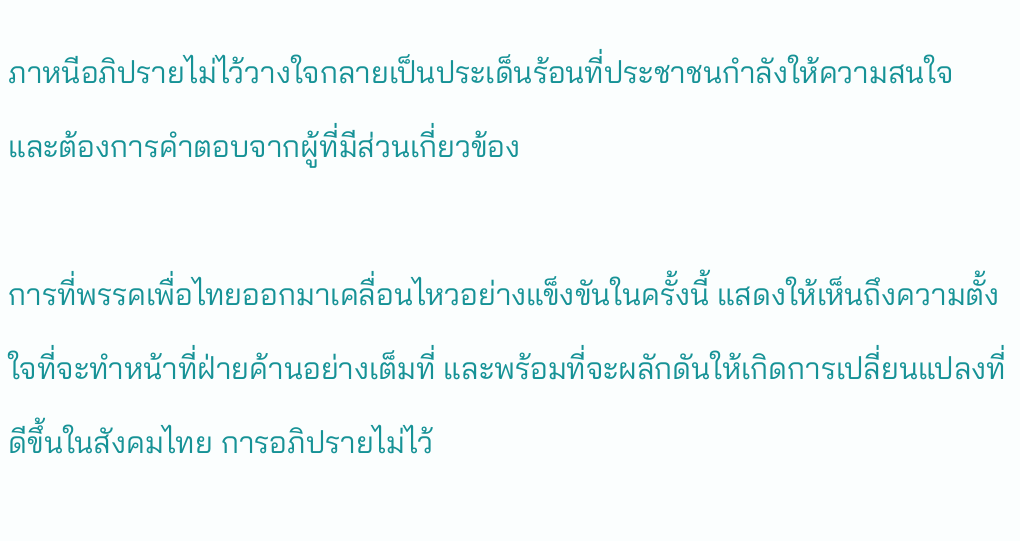ภาหนีอภิปรายไม่ไว้วางใจกลายเป็นประเด็นร้อนที่ประชาชนกำลังให้ความสนใจ และต้องการคำตอบจากผู้ที่มีส่วนเกี่ยวข้อง

การที่พรรคเพื่อไทยออกมาเคลื่อนไหวอย่างแข็งขันในครั้งนี้ แสดงให้เห็นถึงความตั้งใจที่จะทำหน้าที่ฝ่ายค้านอย่างเต็มที่ และพร้อมที่จะผลักดันให้เกิดการเปลี่ยนแปลงที่ดีขึ้นในสังคมไทย การอภิปรายไม่ไว้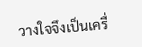วางใจจึงเป็นเครื่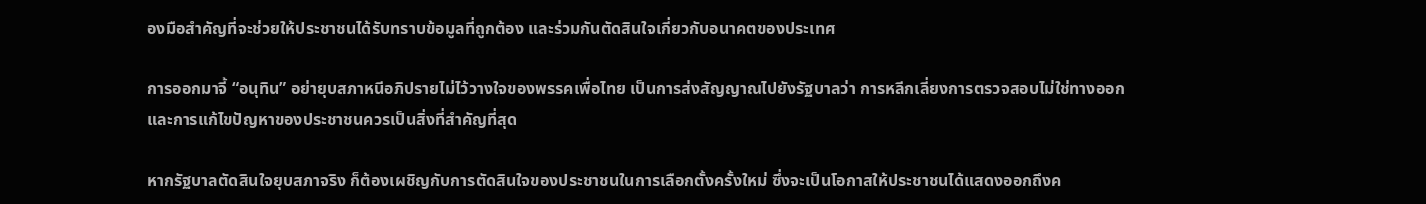องมือสำคัญที่จะช่วยให้ประชาชนได้รับทราบข้อมูลที่ถูกต้อง และร่วมกันตัดสินใจเกี่ยวกับอนาคตของประเทศ

การออกมาจี้ “อนุทิน” อย่ายุบสภาหนีอภิปรายไม่ไว้วางใจของพรรคเพื่อไทย เป็นการส่งสัญญาณไปยังรัฐบาลว่า การหลีกเลี่ยงการตรวจสอบไม่ใช่ทางออก และการแก้ไขปัญหาของประชาชนควรเป็นสิ่งที่สำคัญที่สุด

หากรัฐบาลตัดสินใจยุบสภาจริง ก็ต้องเผชิญกับการตัดสินใจของประชาชนในการเลือกตั้งครั้งใหม่ ซึ่งจะเป็นโอกาสให้ประชาชนได้แสดงออกถึงค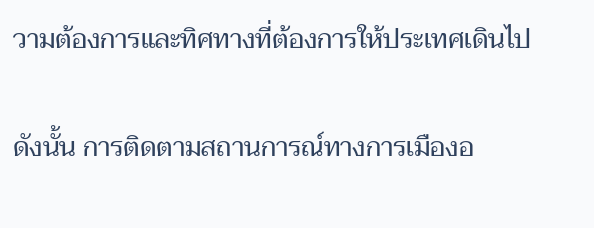วามต้องการและทิศทางที่ต้องการให้ประเทศเดินไป

ดังนั้น การติดตามสถานการณ์ทางการเมืองอ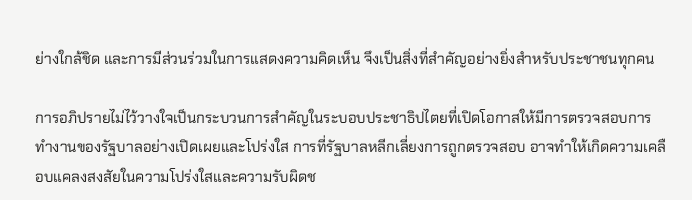ย่างใกล้ชิด และการมีส่วนร่วมในการแสดงความคิดเห็น จึงเป็นสิ่งที่สำคัญอย่างยิ่งสำหรับประชาชนทุกคน

การอภิปรายไม่ไว้วางใจเป็นกระบวนการสำคัญในระบอบประชาธิปไตยที่เปิดโอกาสให้มีการตรวจสอบการทำงานของรัฐบาลอย่างเปิดเผยและโปร่งใส การที่รัฐบาลหลีกเลี่ยงการถูกตรวจสอบ อาจทำให้เกิดความเคลือบแคลงสงสัยในความโปร่งใสและความรับผิดช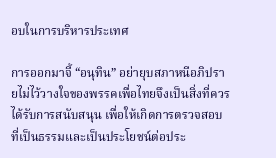อบในการบริหารประเทศ

การออกมาจี้ “อนุทิน” อย่ายุบสภาหนีอภิปรายไม่ไว้วางใจของพรรคเพื่อไทยจึงเป็นสิ่งที่ควรได้รับการสนับสนุน เพื่อให้เกิดการตรวจสอบที่เป็นธรรมและเป็นประโยชน์ต่อประ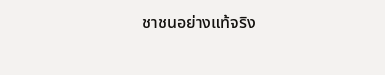ชาชนอย่างแท้จริง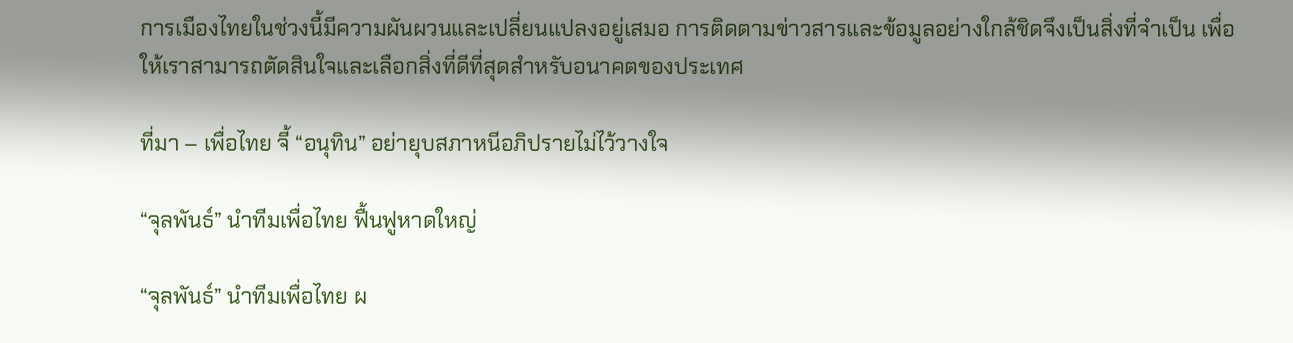การเมืองไทยในช่วงนี้มีความผันผวนและเปลี่ยนแปลงอยู่เสมอ การติดตามข่าวสารและข้อมูลอย่างใกล้ชิดจึงเป็นสิ่งที่จำเป็น เพื่อให้เราสามารถตัดสินใจและเลือกสิ่งที่ดีที่สุดสำหรับอนาคตของประเทศ

ที่มา – เพื่อไทย จี้ “อนุทิน” อย่ายุบสภาหนีอภิปรายไม่ไว้วางใจ

“จุลพันธ์” นำทีมเพื่อไทย ฟื้นฟูหาดใหญ่

“จุลพันธ์” นำทีมเพื่อไทย ผ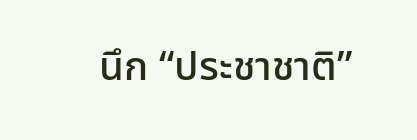นึก “ประชาชาติ”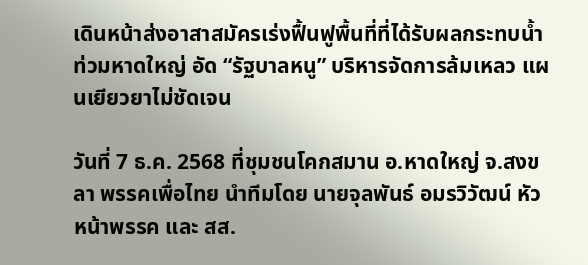เดินหน้าส่งอาสาสมัครเร่งฟื้นฟูพื้นที่ที่ได้รับผลกระทบน้ำท่วมหาดใหญ่ อัด “รัฐบาลหนู” บริหารจัดการล้มเหลว แผนเยียวยาไม่ชัดเจน

วันที่ 7 ธ.ค. 2568 ที่ชุมชนโคกสมาน อ.หาดใหญ่ จ.สงขลา พรรคเพื่อไทย นำทีมโดย นายจุลพันธ์ อมรวิวัฒน์ หัวหน้าพรรค และ สส.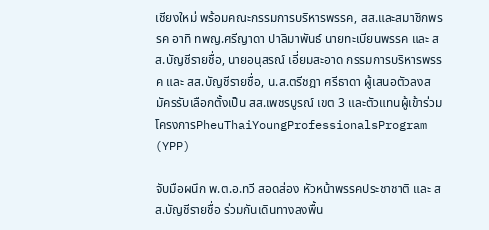เชียงใหม่ พร้อมคณะกรรมการบริหารพรรค, สส.และสมาชิกพรรค อาทิ ทพญ.ศรีญาดา ปาลิมาพันธ์ นายทะเบียนพรรค และ สส.บัญชีรายชื่อ, นายอนุสรณ์ เอี่ยมสะอาด กรรมการบริหารพรรค และ สส.บัญชีรายชื่อ, น.ส.ตรีชฎา ศรีธาดา ผู้เสนอตัวลงสมัครรับเลือกตั้งเป็น สส.เพชรบูรณ์ เขต 3 และตัวแทนผู้เข้าร่วมโครงการPheuThaiYoungProfessionalsProgram (YPP)

จับมือผนึก พ.ต.อ.ทวี สอดส่อง หัวหน้าพรรคประชาชาติ และ สส.บัญชีรายชื่อ ร่วมกันเดินทางลงพื้น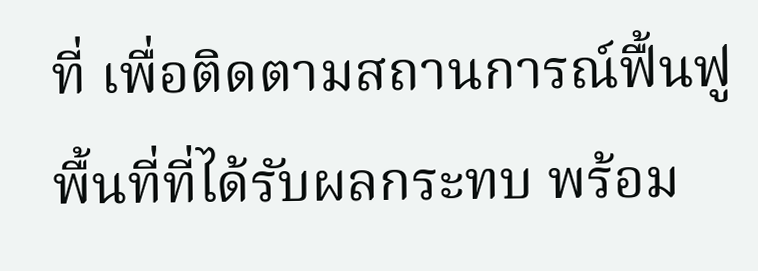ที่ เพื่อติดตามสถานการณ์ฟื้นฟูพื้นที่ที่ได้รับผลกระทบ พร้อม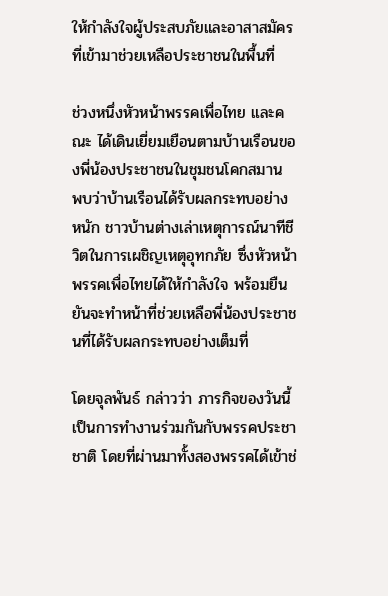ให้กำลังใจผู้ประสบภัยและอาสาสมัครที่เข้ามาช่วยเหลือประชาชนในพื้นที่

ช่วงหนึ่งหัวหน้าพรรคเพื่อไทย และคณะ ได้เดินเยี่ยมเยือนตามบ้านเรือนของพี่น้องประชาชนในชุมชนโคกสมาน พบว่าบ้านเรือนได้รับผลกระทบอย่างหนัก ชาวบ้านต่างเล่าเหตุการณ์นาทีชีวิตในการเผชิญเหตุอุทกภัย ซึ่งหัวหน้าพรรคเพื่อไทยได้ให้กำลังใจ พร้อมยืนยันจะทำหน้าที่ช่วยเหลือพี่น้องประชาชนที่ได้รับผลกระทบอย่างเต็มที่

โดยจุลพันธ์ กล่าวว่า ภารกิจของวันนี้เป็นการทำงานร่วมกันกับพรรคประชาชาติ โดยที่ผ่านมาทั้งสองพรรคได้เข้าช่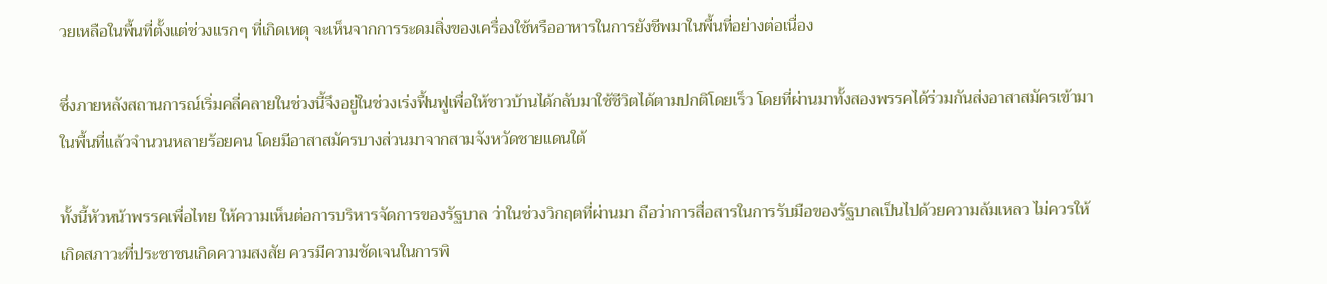วยเหลือในพื้นที่ตั้งแต่ช่วงแรกๆ ที่เกิดเหตุ จะเห็นจากการระดมสิ่งของเครื่องใช้หรืออาหารในการยังชีพมาในพื้นที่อย่างต่อเนื่อง

ซึ่งภายหลังสถานการณ์เริ่มคลี่คลายในช่วงนี้จึงอยู่ในช่วงเร่งฟื้นฟูเพื่อให้ชาวบ้านได้กลับมาใช้ชีวิตได้ตามปกติโดยเร็ว โดยที่ผ่านมาทั้งสองพรรคได้ร่วมกันส่งอาสาสมัครเข้ามาในพื้นที่แล้วจำนวนหลายร้อยคน โดยมีอาสาสมัครบางส่วนมาจากสามจังหวัดชายแดนใต้

ทั้งนี้หัวหน้าพรรคเพื่อไทย ให้ความเห็นต่อการบริหารจัดการของรัฐบาล ว่าในช่วงวิกฤตที่ผ่านมา ถือว่าการสื่อสารในการรับมือของรัฐบาลเป็นไปด้วยความล้มเหลว ไม่ควรให้เกิดสภาวะที่ประชาชนเกิดความสงสัย ควรมีความชัดเจนในการพิ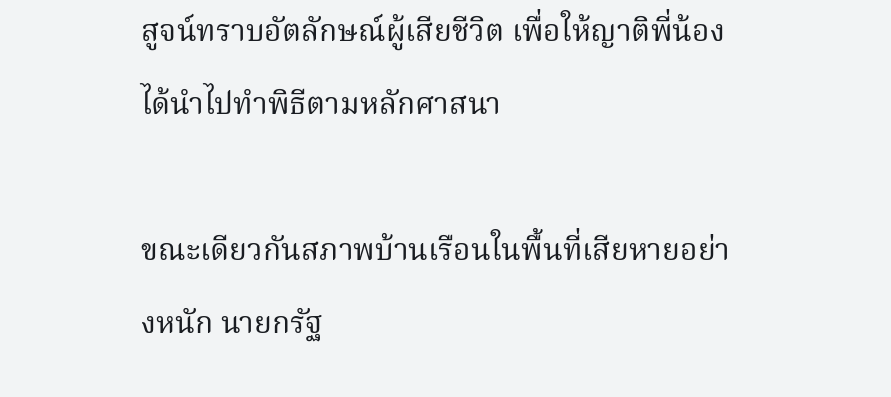สูจน์ทราบอัตลักษณ์ผู้เสียชีวิต เพื่อให้ญาติพี่น้องได้นำไปทำพิธีตามหลักศาสนา

ขณะเดียวกันสภาพบ้านเรือนในพื้นที่เสียหายอย่างหนัก นายกรัฐ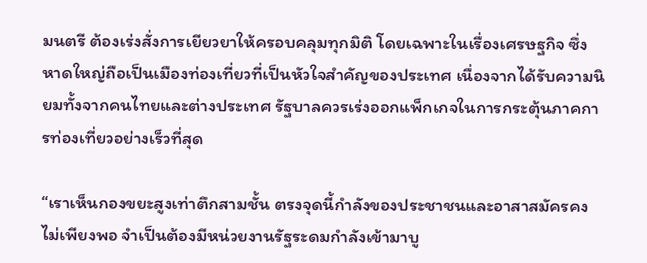มนตรี ต้องเร่งสั่งการเยียวยาให้ครอบคลุมทุกมิติ โดยเฉพาะในเรื่องเศรษฐกิจ ซึ่งหาดใหญ่ถือเป็นเมืองท่องเที่ยวที่เป็นหัวใจสำคัญของประเทศ เนื่องจากได้รับความนิยมทั้งจากคนไทยและต่างประเทศ รัฐบาลควรเร่งออกแพ็กเกจในการกระตุ้นภาคการท่องเที่ยวอย่างเร็วที่สุด

“เราเห็นกองขยะสูงเท่าตึกสามชั้น ตรงจุดนี้กำลังของประชาชนและอาสาสมัครคงไม่เพียงพอ จำเป็นต้องมีหน่วยงานรัฐระดมกำลังเข้ามาบู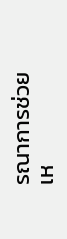รณาการช่วยเห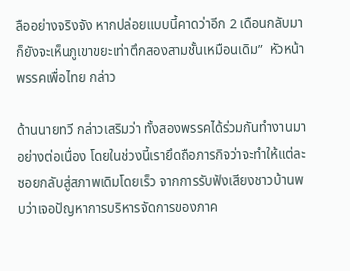ลืออย่างจริงจัง หากปล่อยแบบนี้คาดว่าอีก 2 เดือนกลับมา ก็ยังจะเห็นภูเขาขยะเท่าตึกสองสามชั้นเหมือนเดิม”  หัวหน้าพรรคเพื่อไทย กล่าว

ด้านนายทวี กล่าวเสริมว่า ทั้งสองพรรคได้ร่วมกันทำงานมาอย่างต่อเนื่อง โดยในช่วงนี้เรายึดถือภารกิจว่าจะทำให้แต่ละซอยกลับสู่สภาพเดิมโดยเร็ว จากการรับฟังเสียงชาวบ้านพบว่าเจอปัญหาการบริหารจัดการของภาค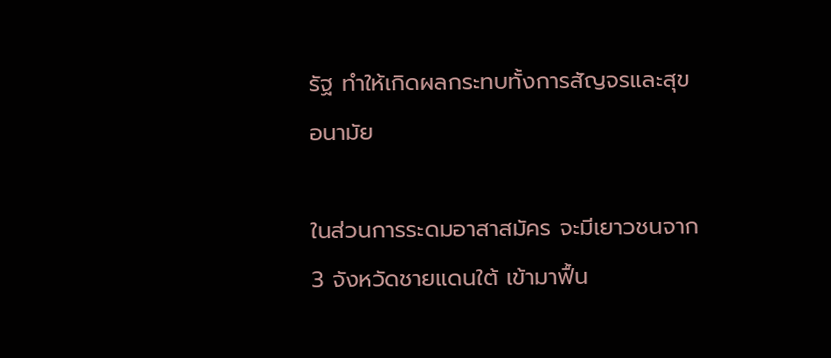รัฐ ทำให้เกิดผลกระทบทั้งการสัญจรและสุขอนามัย

ในส่วนการระดมอาสาสมัคร จะมีเยาวชนจาก 3 จังหวัดชายแดนใต้ เข้ามาฟื้น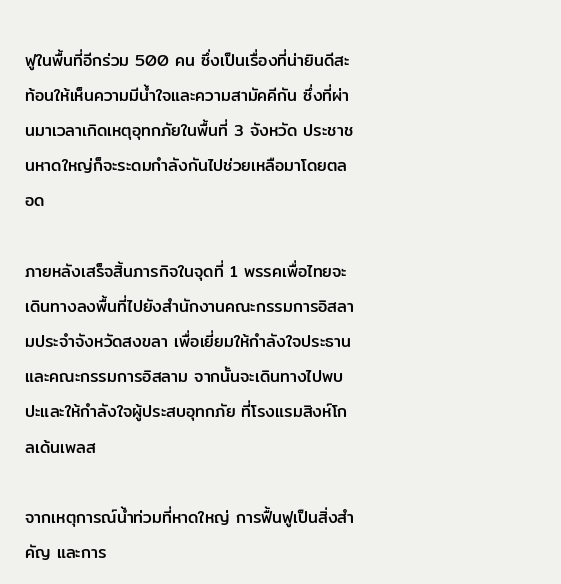ฟูในพื้นที่อีกร่วม 500 คน ซึ่งเป็นเรื่องที่น่ายินดีสะท้อนให้เห็นความมีน้ำใจและความสามัคคีกัน ซึ่งที่ผ่านมาเวลาเกิดเหตุอุทกภัยในพื้นที่ 3 จังหวัด ประชาชนหาดใหญ่ก็จะระดมกำลังกันไปช่วยเหลือมาโดยตลอด

ภายหลังเสร็จสิ้นภารกิจในจุดที่ 1 พรรคเพื่อไทยจะเดินทางลงพื้นที่ไปยังสำนักงานคณะกรรมการอิสลามประจำจังหวัดสงขลา เพื่อเยี่ยมให้กำลังใจประธานและคณะกรรมการอิสลาม จากนั้นจะเดินทางไปพบปะและให้กำลังใจผู้ประสบอุทกภัย ที่โรงแรมสิงห์โกลเด้นเพลส

จากเหตุการณ์น้ำท่วมที่หาดใหญ่ การฟื้นฟูเป็นสิ่งสำคัญ และการ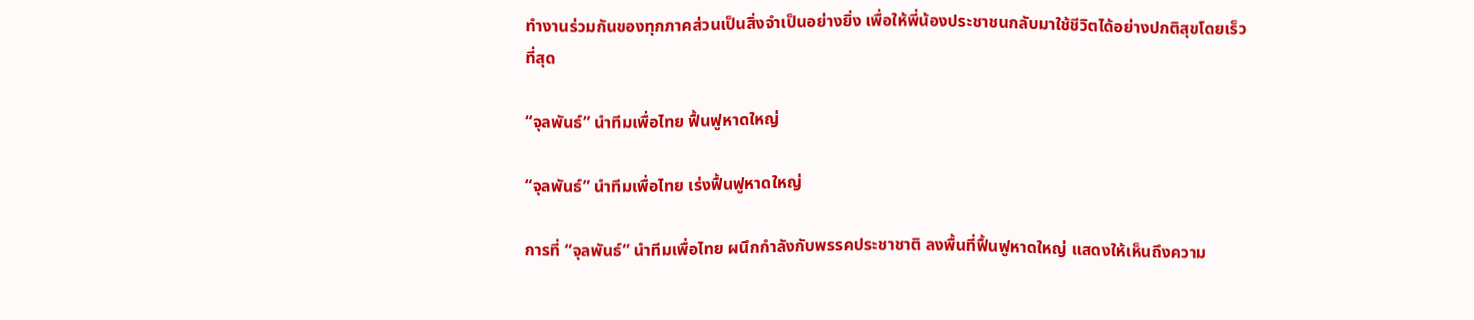ทำงานร่วมกันของทุกภาคส่วนเป็นสิ่งจำเป็นอย่างยิ่ง เพื่อให้พี่น้องประชาชนกลับมาใช้ชีวิตได้อย่างปกติสุขโดยเร็วที่สุด

“จุลพันธ์” นำทีมเพื่อไทย ฟื้นฟูหาดใหญ่

“จุลพันธ์” นำทีมเพื่อไทย เร่งฟื้นฟูหาดใหญ่

การที่ “จุลพันธ์” นำทีมเพื่อไทย ผนึกกำลังกับพรรคประชาชาติ ลงพื้นที่ฟื้นฟูหาดใหญ่ แสดงให้เห็นถึงความ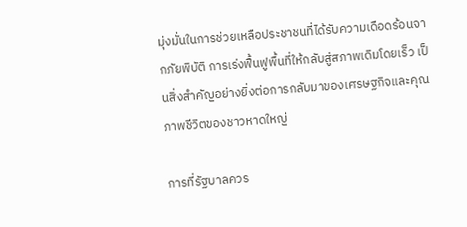มุ่งมั่นในการช่วยเหลือประชาชนที่ได้รับความเดือดร้อนจากภัยพิบัติ การเร่งฟื้นฟูพื้นที่ให้กลับสู่สภาพเดิมโดยเร็ว เป็นสิ่งสำคัญอย่างยิ่งต่อการกลับมาของเศรษฐกิจและคุณภาพชีวิตของชาวหาดใหญ่

การที่รัฐบาลควร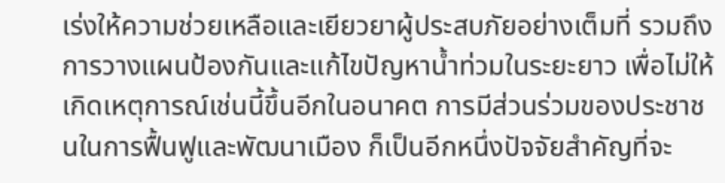เร่งให้ความช่วยเหลือและเยียวยาผู้ประสบภัยอย่างเต็มที่ รวมถึงการวางแผนป้องกันและแก้ไขปัญหาน้ำท่วมในระยะยาว เพื่อไม่ให้เกิดเหตุการณ์เช่นนี้ขึ้นอีกในอนาคต การมีส่วนร่วมของประชาชนในการฟื้นฟูและพัฒนาเมือง ก็เป็นอีกหนึ่งปัจจัยสำคัญที่จะ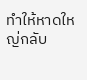ทำให้หาดใหญ่กลับ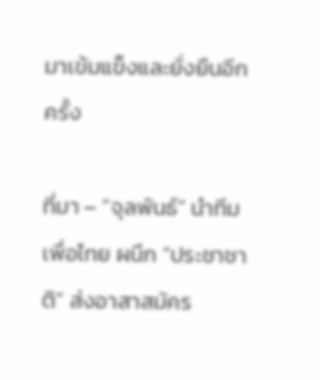มาเข้มแข็งและยั่งยืนอีกครั้ง

ที่มา – “จุลพันธ์” นำทีมเพื่อไทย ผนึก “ประชาชาติ” ส่งอาสาสมัคร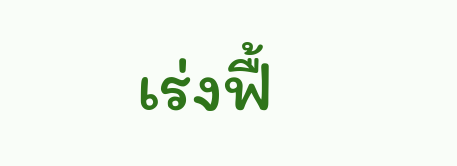เร่งฟื้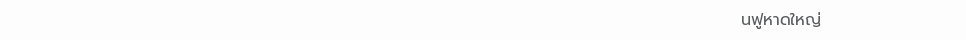นฟูหาดใหญ่